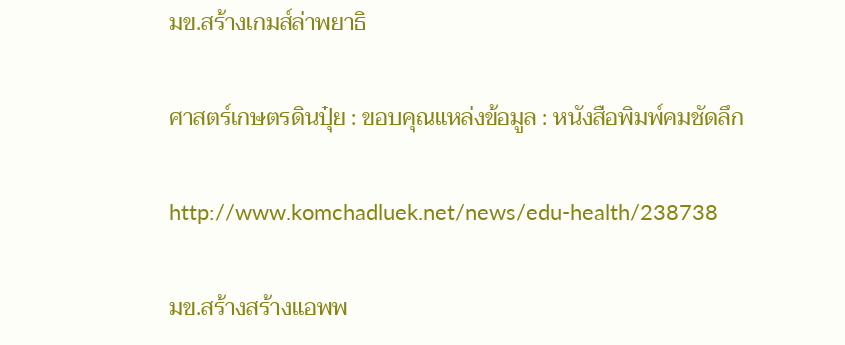มข.สร้างเกมส์ล่าพยาธิ

ศาสตร์เกษตรดินปุ๋ย : ขอบคุณแหล่งข้อมูล : หนังสือพิมพ์คมชัดลึก

http://www.komchadluek.net/news/edu-health/238738

มข.สร้างสร้างแอพพ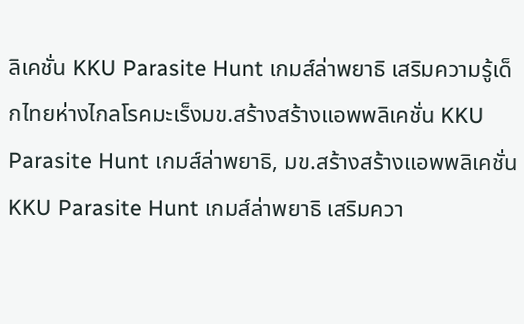ลิเคชั่น KKU Parasite Hunt เกมส์ล่าพยาธิ เสริมความรู้เด็กไทยห่างไกลโรคมะเร็งมข.สร้างสร้างแอพพลิเคชั่น KKU Parasite Hunt เกมส์ล่าพยาธิ, มข.สร้างสร้างแอพพลิเคชั่น KKU Parasite Hunt เกมส์ล่าพยาธิ เสริมควา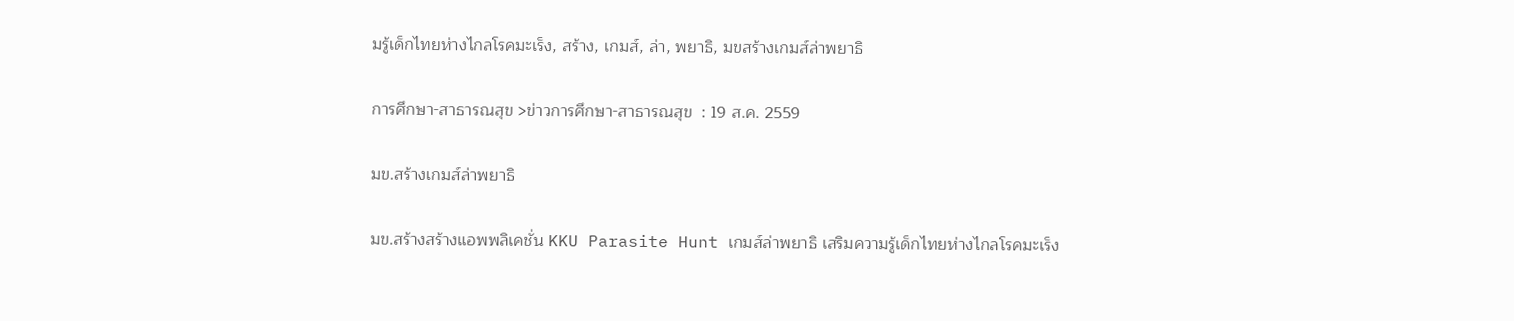มรู้เด็กไทยห่างไกลโรคมะเร็ง, สร้าง, เกมส์, ล่า, พยาธิ, มขสร้างเกมส์ล่าพยาธิ

การศึกษา-สาธารณสุข >ข่าวการศึกษา-สาธารณสุข  : 19 ส.ค. 2559

มข.สร้างเกมส์ล่าพยาธิ

มข.สร้างสร้างแอพพลิเคชั่น KKU Parasite Hunt เกมส์ล่าพยาธิ เสริมความรู้เด็กไทยห่างไกลโรคมะเร็ง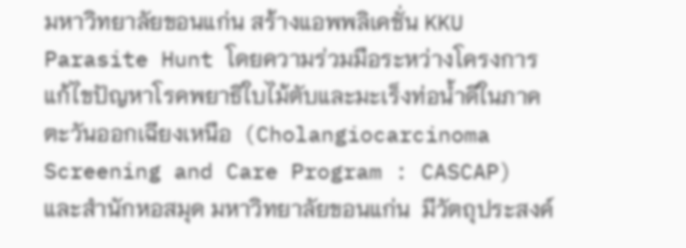มหาวิทยาลัยขอนแก่น สร้างแอพพลิเคชั่น KKU Parasite Hunt โดยความร่วมมือระหว่างโครงการแก้ไขปัญหาโรคพยาธิใบไม้ตับและมะเร็งท่อน้ำดีในภาคตะวันออกเฉียงเหนือ  (Cholangiocarcinoma Screening and Care Program : CASCAP) และสำนักหอสมุด มหาวิทยาลัยขอนแก่น  มีวัตถุประสงค์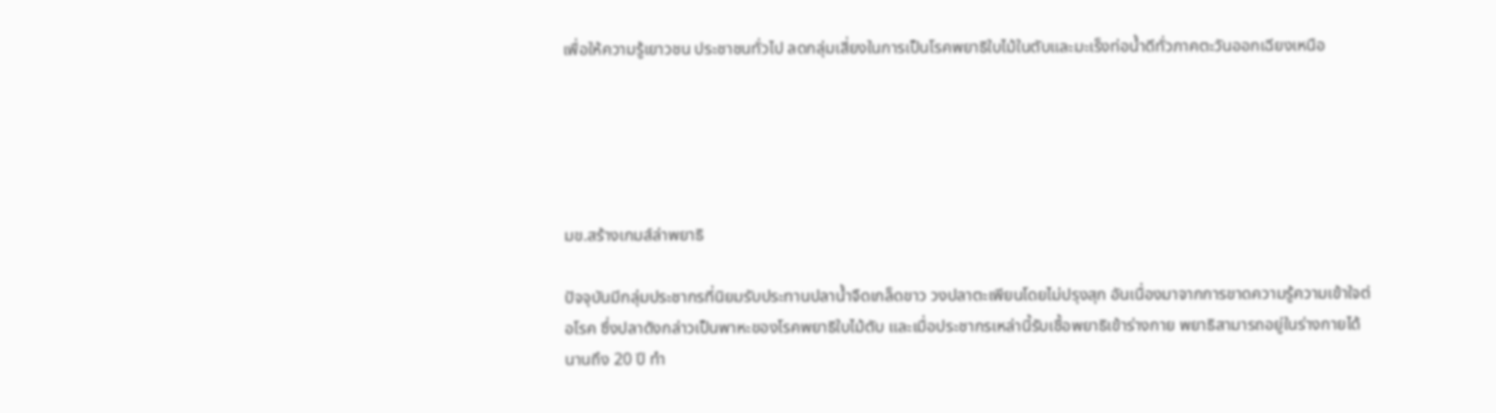เพื่อให้ความรู้เยาวชน ประชาชนทั่วไป ลดกลุ่มเสี่ยงในการเป็นโรคพยาธิใบไม้ในตับและมะเร็งท่อน้ำดีทั่วภาคตะวันออกเฉียงเหนือ





มข.สร้างเกมส์ล่าพยาธิ

ปัจจุบันมีกลุ่มประชากรที่นิยมรับประทานปลาน้ำจืดเกล็ดขาว วงปลาตะเพียนโดยไม่ปรุงสุก อันเนื่องมาจากการขาดความรู้ความเข้าใจต่อโรค ซึ่งปลาดังกล่าวเป็นพาหะของโรคพยาธิใบไม้ตับ และเมื่อประชากรเหล่านี้รับเชื้อพยาธิเข้าร่างกาย พยาธิสามารถอยู่ในร่างกายได้นานถึง 20 ปี ทำ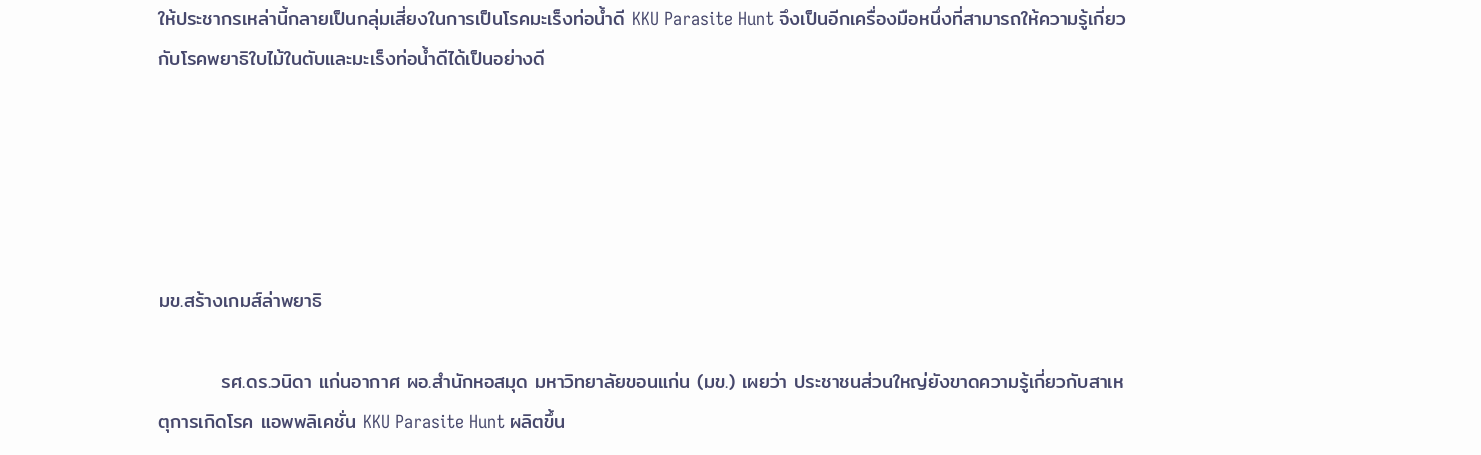ให้ประชากรเหล่านี้กลายเป็นกลุ่มเสี่ยงในการเป็นโรคมะเร็งท่อน้ำดี KKU Parasite Hunt จึงเป็นอีกเครื่องมือหนึ่งที่สามารถให้ความรู้เกี่ยวกับโรคพยาธิใบไม้ในตับและมะเร็งท่อน้ำดีได้เป็นอย่างดี





มข.สร้างเกมส์ล่าพยาธิ

         รศ.ดร.วนิดา แก่นอากาศ ผอ.สำนักหอสมุด มหาวิทยาลัยขอนแก่น (มข.) เผยว่า ประชาชนส่วนใหญ่ยังขาดความรู้เกี่ยวกับสาเหตุการเกิดโรค แอพพลิเคชั่น KKU Parasite Hunt ผลิตขึ้น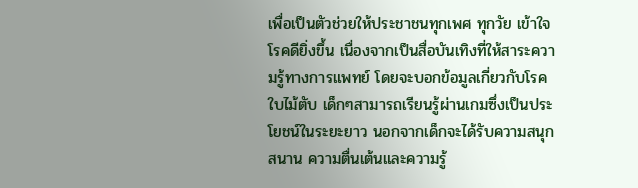เพื่อเป็นตัวช่วยให้ประชาชนทุกเพศ ทุกวัย เข้าใจโรคดียิ่งขึ้น เนื่องจากเป็นสื่อบันเทิงที่ให้สาระความรู้ทางการแพทย์ โดยจะบอกข้อมูลเกี่ยวกับโรคใบไม้ตับ เด็กๆสามารถเรียนรู้ผ่านเกมซึ่งเป็นประโยชน์ในระยะยาว นอกจากเด็กจะได้รับความสนุกสนาน ความตื่นเต้นและความรู้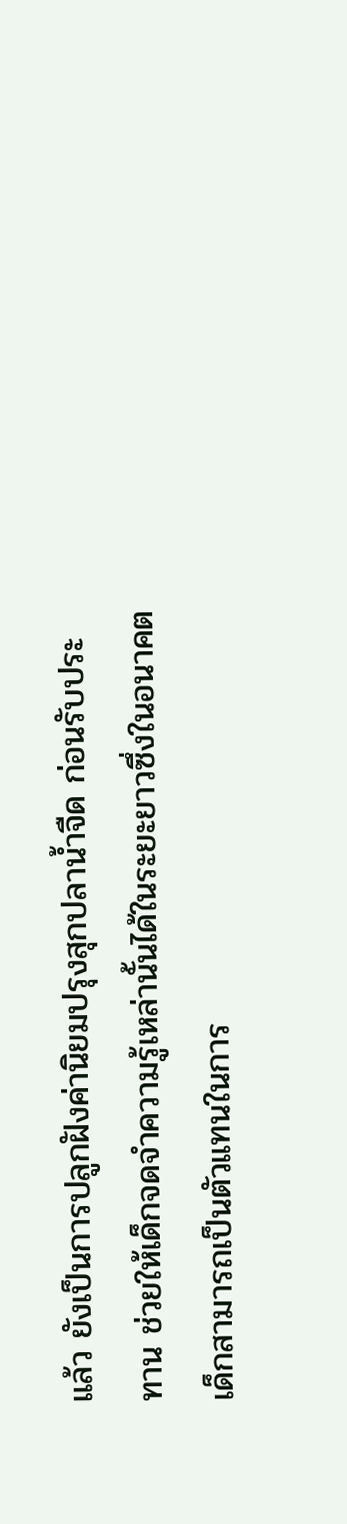แล้ว ยังเป็นการปลูกฝังค่านิยมปรุงสุกปลาน้ำจืด ก่อนรับประทาน ช่วยให้เด็กจดจำความรู้เหล่านั้นได้ในระยะยาวซึ่งในอนาคตเด็กสามารถเป็นตัวแทนในการ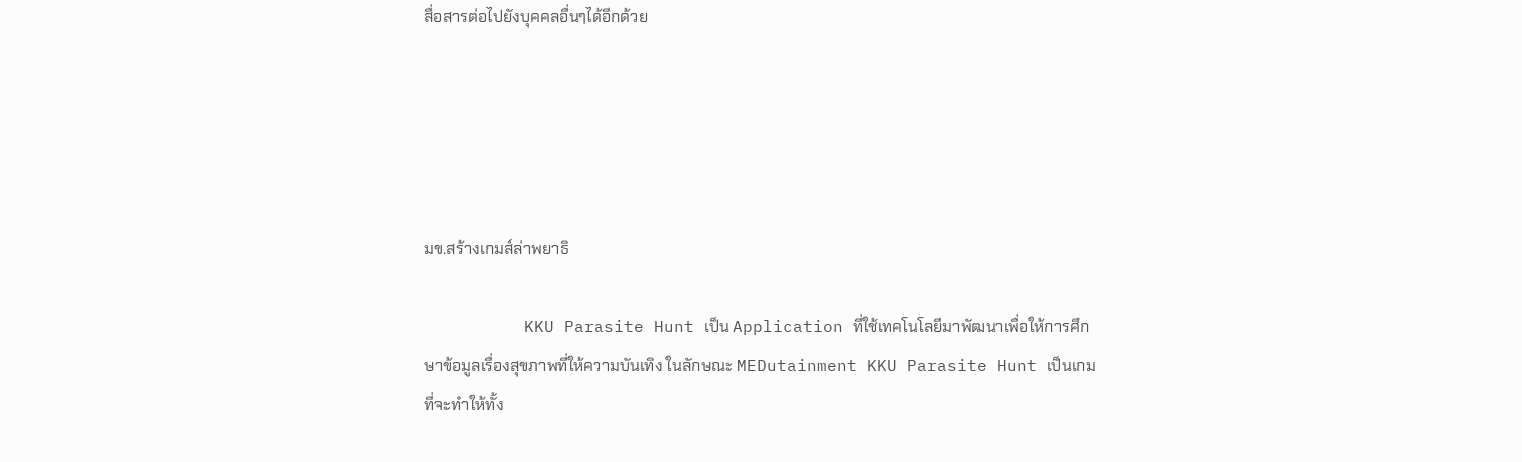สื่อสารต่อไปยังบุคคลอื่นๆได้อีกด้วย





มข.สร้างเกมส์ล่าพยาธิ

          KKU Parasite Hunt เป็น Application ที่ใช้เทคโนโลยีมาพัฒนาเพื่อให้การศึกษาข้อมูลเรื่องสุขภาพที่ให้ความบันเทิง ในลักษณะ MEDutainment KKU Parasite Hunt เป็นเกมที่จะทำให้ทั้ง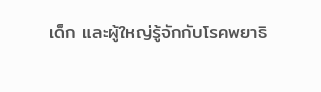เด็ก และผู้ใหญ่รู้จักกับโรคพยาธิ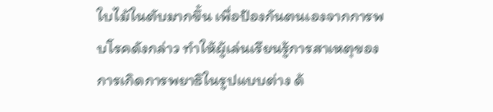ใบไม้ในตับมากขึ้น เพื่อป้องกันตนเองจากการพบโรคดังกล่าว ทำให้ผู้เล่นเรียนรู้การสาเหตุของการเกิดการพยาธิในรูปแบบต่าง ด้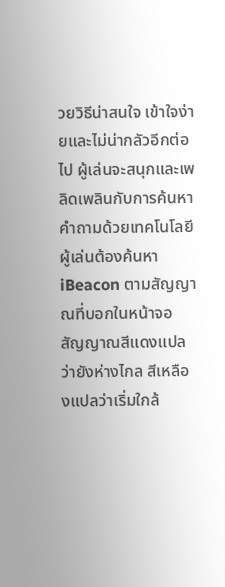วยวิธีน่าสนใจ เข้าใจง่ายและไม่น่ากลัวอีกต่อไป ผู้เล่นจะสนุกและเพลิดเพลินกับการค้นหาคำถามด้วยเทคโนโลยี ผู้เล่นต้องค้นหา iBeacon ตามสัญญาณที่บอกในหน้าจอ สัญญาณสีแดงแปลว่ายังห่างไกล สีเหลืองแปลว่าเริ่มใกล้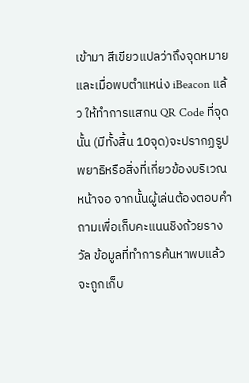เข้ามา สีเขียวแปลว่าถึงจุดหมาย และเมื่อพบตำแหน่ง iBeacon แล้ว ให้ทำการแสกน QR Code ที่จุดนั้น (มีทั้งสิ้น 10จุด)จะปรากฏรูปพยาธิหรือสิ่งที่เกี่ยวข้องบริเวณหน้าจอ จากนั้นผู้เล่นต้องตอบคำถามเพื่อเก็บคะแนนชิงถ้วยรางวัล ข้อมูลที่ทำการค้นหาพบแล้วจะถูกเก็บ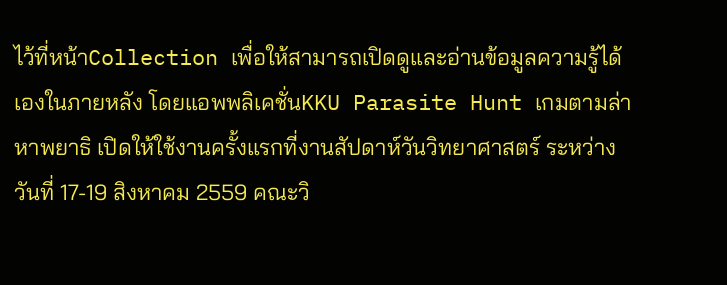ไว้ที่หน้าCollection เพื่อให้สามารถเปิดดูและอ่านข้อมูลความรู้ได้เองในภายหลัง โดยแอพพลิเคชั่นKKU Parasite Hunt เกมตามล่าหาพยาธิ เปิดให้ใช้งานครั้งแรกที่งานสัปดาห์วันวิทยาศาสตร์ ระหว่างวันที่ 17-19 สิงหาคม 2559 คณะวิ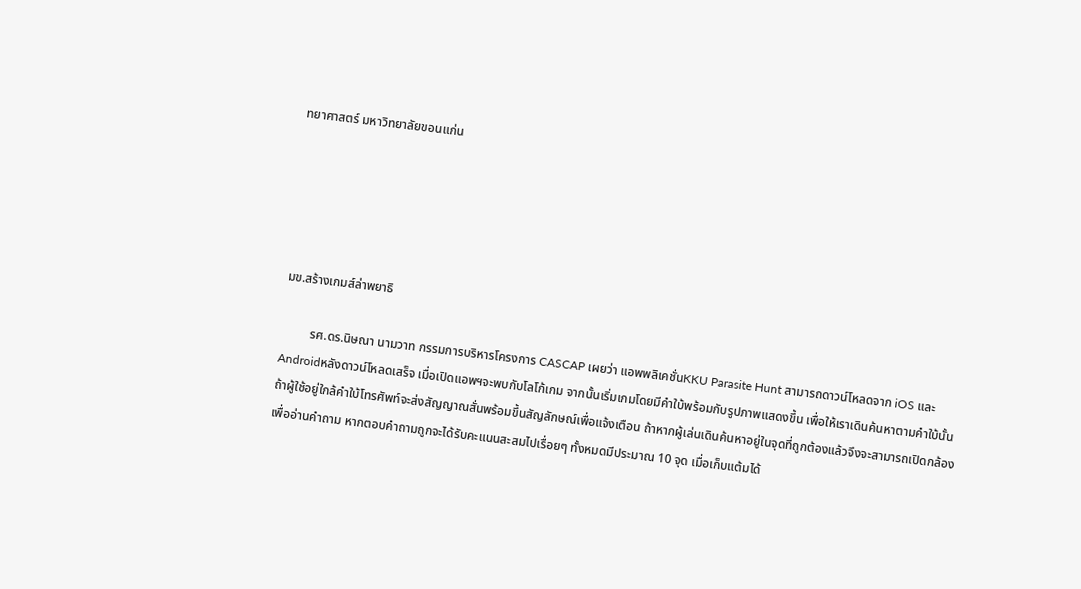ทยาศาสตร์ มหาวิทยาลัยขอนแก่น





มข.สร้างเกมส์ล่าพยาธิ

         รศ.ดร.นิษณา นามวาท กรรมการบริหารโครงการ CASCAP เผยว่า แอพพลิเคชั่นKKU Parasite Hunt สามารถดาวน์โหลดจาก iOS และ Androidหลังดาวน์โหลดเสร็จ เมื่อเปิดแอพฯจะพบกับโลโก้เกม จากนั้นเริ่มเกมโดยมีคำใบ้พร้อมกับรูปภาพแสดงขึ้น เพื่อให้เราเดินค้นหาตามคำใบ้นั้น ถ้าผู้ใช้อยู่ใกล้คำใบ้โทรศัพท์จะส่งสัญญาณสั่นพร้อมขึ้นสัญลักษณ์เพื่อแจ้งเตือน ถ้าหากผู้เล่นเดินค้นหาอยู่ในจุดที่ถูกต้องแล้วจึงจะสามารถเปิดกล้องเพื่ออ่านคำถาม หากตอบคำถามถูกจะได้รับคะแนนสะสมไปเรื่อยๆ ทั้งหมดมีประมาณ 10 จุด เมื่อเก็บแต้มได้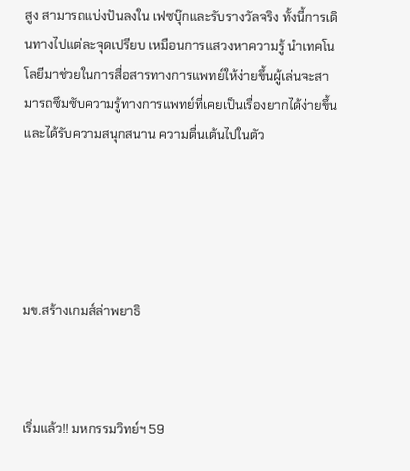สูง สามารถแบ่งปันลงใน เฟซบุ๊กและรับรางวัลจริง ทั้งนี้การเดินทางไปแต่ละจุดเปรียบ เหมือนการแสวงหาความรู้ นำเทคโนโลยีมาช่วยในการสื่อสารทางการแพทย์ให้ง่ายขึ้นผู้เล่นจะสามารถซึมซับความรู้ทางการแพทย์ที่เคยเป็นเรื่องยากได้ง่ายขึ้นและได้รับความสนุกสนาน ความตื่นเต้นไปในตัว





มข.สร้างเกมส์ล่าพยาธิ



เริ่มแล้ว!! มหกรรมวิทย์ฯ 59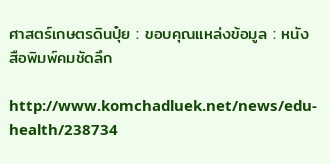ศาสตร์เกษตรดินปุ๋ย : ขอบคุณแหล่งข้อมูล : หนังสือพิมพ์คมชัดลึก

http://www.komchadluek.net/news/edu-health/238734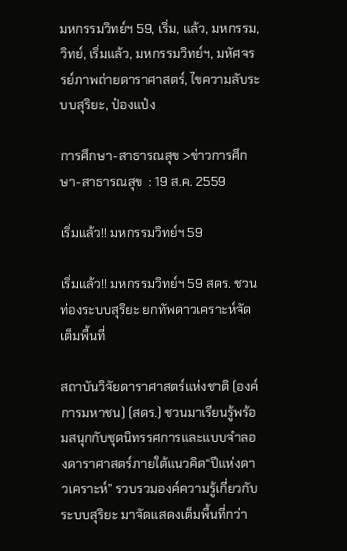มหกรรมวิทย์ฯ 59, เริ่ม, แล้ว, มหกรรม, วิทย์, เริ่มแล้ว, มหกรรมวิทย์ฯ, มหัศจรรย์ภาพถ่ายดาราศาสตร์, ไขความลับระบบสุริยะ, ป๋องแป๋ง

การศึกษา-สาธารณสุข >ข่าวการศึกษา-สาธารณสุข  : 19 ส.ค. 2559

เริ่มแล้ว!! มหกรรมวิทย์ฯ 59

เริ่มแล้ว!! มหกรรมวิทย์ฯ 59 สดร. ชวนท่องระบบสุริยะ ยกทัพดาวเคราะห์จัดเต็มพื้นที่

สถาบันวิจัยดาราศาสตร์แห่งชาติ (องค์การมหาชน) (สดร.) ชวนมาเรียนรู้พร้อมสนุกกับชุดนิทรรศการและแบบจำลองดาราศาสตร์ภายใต้แนวคิด“ปีแห่งดาวเคราะห์” รวบรวมองค์ความรู้เกี่ยวกับระบบสุริยะ มาจัดแสดงเต็มพื้นที่กว่า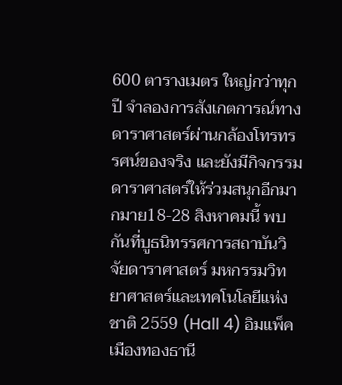600 ตารางเมตร ใหญ่กว่าทุกปี จำลองการสังเกตการณ์ทางดาราศาสตร์ผ่านกล้องโทรทรรศน์ของจริง และยังมีกิจกรรมดาราศาสตร์ให้ร่วมสนุกอีกมากมาย18-28 สิงหาคมนี้ พบกันที่บูธนิทรรศการสถาบันวิจัยดาราศาสตร์ มหกรรมวิทยาศาสตร์และเทคโนโลยีแห่งชาติ 2559 (Hall 4) อิมแพ็ค เมืองทองธานี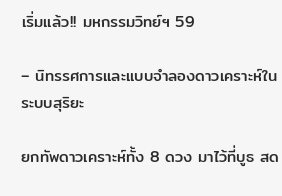เริ่มแล้ว!! มหกรรมวิทย์ฯ 59

– นิทรรศการและแบบจำลองดาวเคราะห์ในระบบสุริยะ

ยกทัพดาวเคราะห์ทั้ง 8 ดวง มาไว้ที่บูธ สด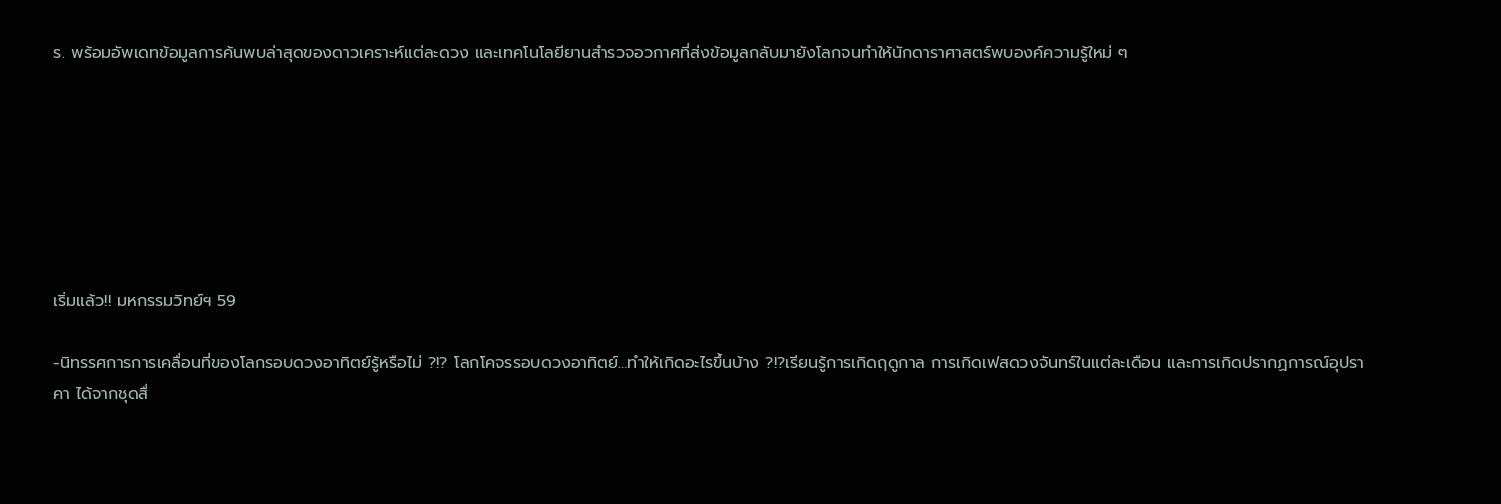ร. พร้อมอัพเดทข้อมูลการค้นพบล่าสุดของดาวเคราะห์แต่ละดวง และเทคโนโลยียานสำรวจอวกาศที่ส่งข้อมูลกลับมายังโลกจนทำให้นักดาราศาสตร์พบองค์ความรู้ใหม่ ๆ







เริ่มแล้ว!! มหกรรมวิทย์ฯ 59

-นิทรรศการการเคลื่อนที่ของโลกรอบดวงอาทิตย์รู้หรือไม่ ?!? โลกโคจรรอบดวงอาทิตย์…ทำให้เกิดอะไรขึ้นบ้าง ?!?เรียนรู้การเกิดฤดูกาล การเกิดเฟสดวงจันทร์ในแต่ละเดือน และการเกิดปรากฏการณ์อุปราคา ได้จากชุดสื่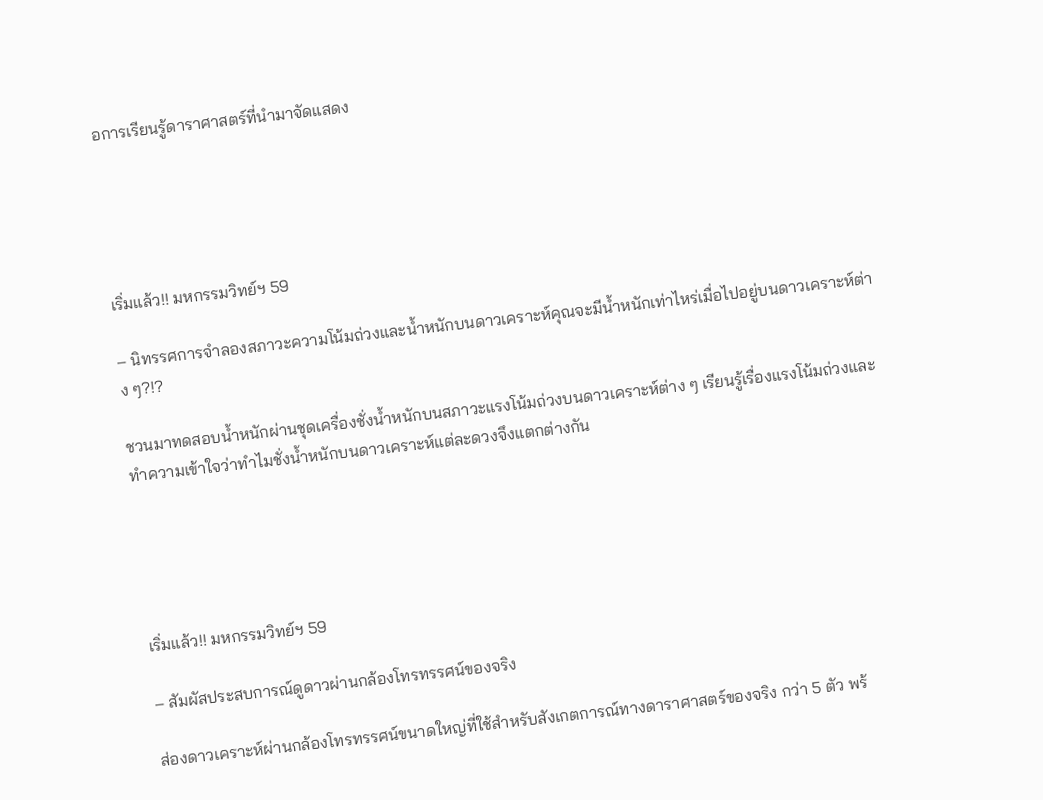อการเรียนรู้ดาราศาสตร์ที่นำมาจัดแสดง





เริ่มแล้ว!! มหกรรมวิทย์ฯ 59

– นิทรรศการจำลองสภาวะความโน้มถ่วงและน้ำหนักบนดาวเคราะห์คุณจะมีน้ำหนักเท่าไหร่เมื่อไปอยู่บนดาวเคราะห์ต่าง ๆ?!?

ชวนมาทดสอบน้ำหนักผ่านชุดเครื่องชั่งน้ำหนักบนสภาวะแรงโน้มถ่วงบนดาวเคราะห์ต่าง ๆ เรียนรู้เรื่องแรงโน้มถ่วงและทำความเข้าใจว่าทำไมชั่งน้ำหนักบนดาวเคราะห์แต่ละดวงจึงแตกต่างกัน





เริ่มแล้ว!! มหกรรมวิทย์ฯ 59

– สัมผัสประสบการณ์ดูดาวผ่านกล้องโทรทรรศน์ของจริง

ส่องดาวเคราะห์ผ่านกล้องโทรทรรศน์ขนาดใหญ่ที่ใช้สำหรับสังเกตการณ์ทางดาราศาสตร์ของจริง กว่า 5 ตัว พร้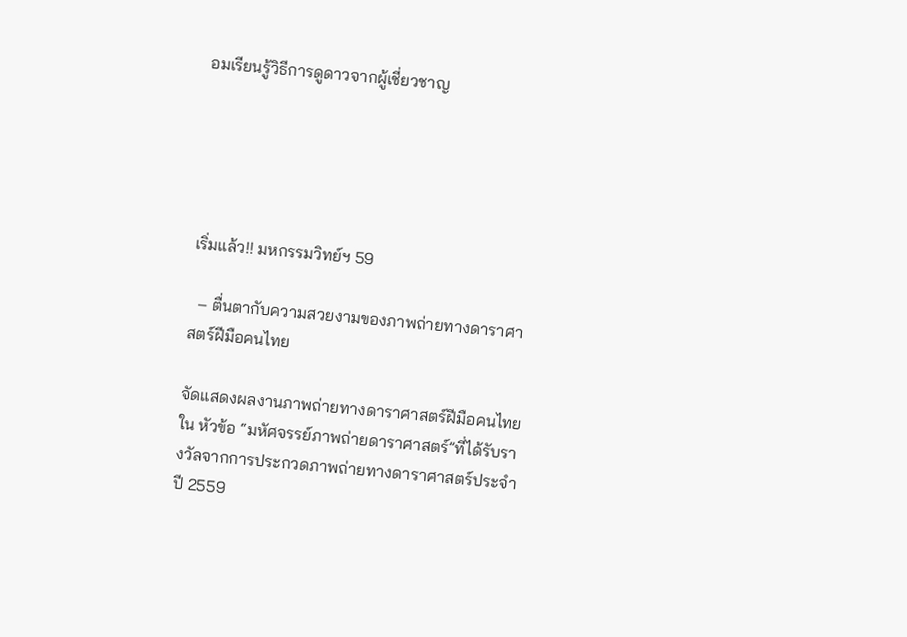อมเรียนรู้วิธีการดูดาวจากผู้เชี่ยวชาญ





เริ่มแล้ว!! มหกรรมวิทย์ฯ 59

  – ตื่นตากับความสวยงามของภาพถ่ายทางดาราศาสตร์ฝีมือคนไทย

จัดแสดงผลงานภาพถ่ายทางดาราศาสตร์ฝีมือคนไทยใน หัวข้อ “มหัศจรรย์ภาพถ่ายดาราศาสตร์”ที่ได้รับรางวัลจากการประกวดภาพถ่ายทางดาราศาสตร์ประจำปี 2559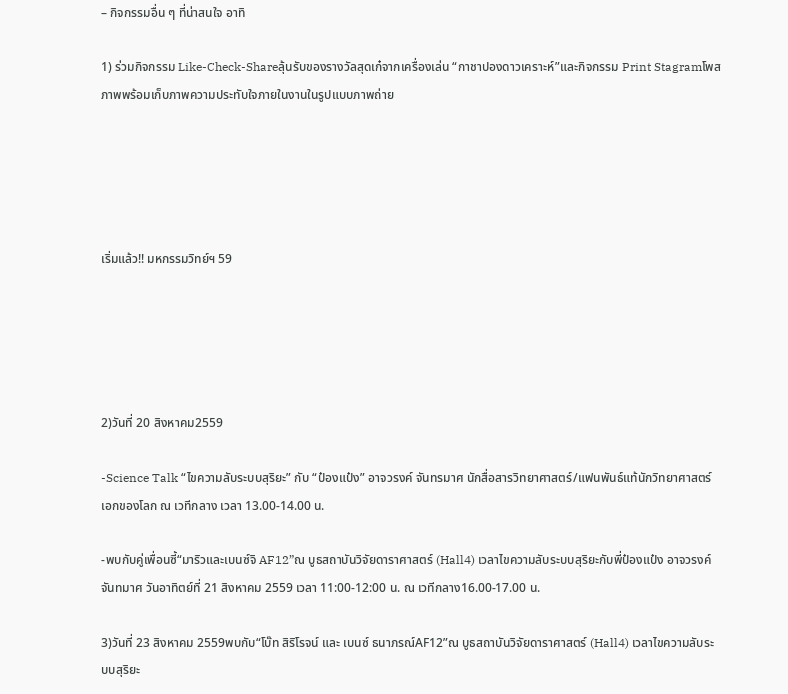– กิจกรรมอื่น ๆ ที่น่าสนใจ อาทิ

1) ร่วมกิจกรรม Like-Check-Shareลุ้นรับของรางวัลสุดเก๋จากเครื่องเล่น “กาชาปองดาวเคราะห์”และกิจกรรม Print Stagramโพสภาพพร้อมเก็บภาพความประทับใจภายในงานในรูปแบบภาพถ่าย





เริ่มแล้ว!! มหกรรมวิทย์ฯ 59





2)วันที่ 20 สิงหาคม2559

-Science Talk “ไขความลับระบบสุริยะ” กับ “ป๋องแป๋ง” อาจวรงค์ จันทรมาศ นักสื่อสารวิทยาศาสตร์/แฟนพันธ์แท้นักวิทยาศาสตร์เอกของโลก ณ เวทีกลาง เวลา 13.00-14.00 น.

-พบกับคู่เพื่อนซี้“มาริวและเบนซ์จิ AF12”ณ บูธสถาบันวิจัยดาราศาสตร์ (Hall4) เวลาไขความลับระบบสุริยะกับพี่ป๋องแป๋ง อาจวรงค์ จันทมาศ วันอาทิตย์ที่ 21 สิงหาคม 2559 เวลา 11:00-12:00 น. ณ เวทีกลาง16.00-17.00 น.

3)วันที่ 23 สิงหาคม 2559พบกับ“โบ๊ท สิริโรจน์ และ เบนซ์ ธนาภรณ์AF12”ณ บูธสถาบันวิจัยดาราศาสตร์ (Hall4) เวลาไขความลับระบบสุริยะ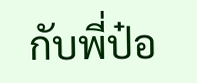กับพี่ป๋อ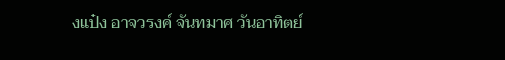งแป๋ง อาจวรงค์ จันทมาศ วันอาทิตย์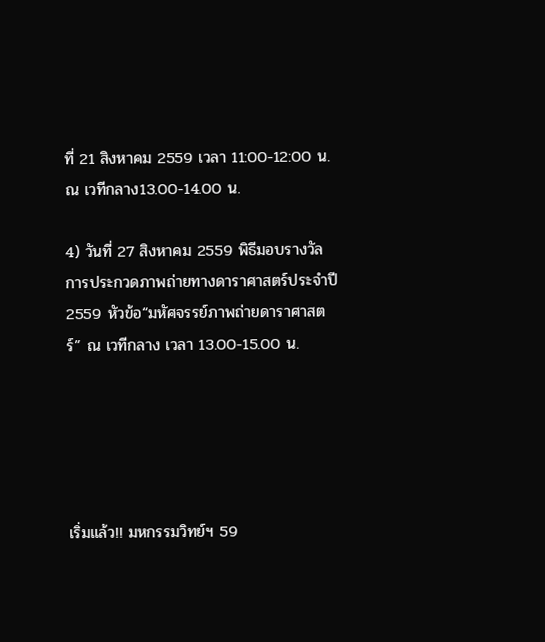ที่ 21 สิงหาคม 2559 เวลา 11:00-12:00 น. ณ เวทีกลาง13.00-14.00 น.

4) วันที่ 27 สิงหาคม 2559 พิธีมอบรางวัลการประกวดภาพถ่ายทางดาราศาสตร์ประจำปี 2559 หัวข้อ“มหัศจรรย์ภาพถ่ายดาราศาสตร์” ณ เวทีกลาง เวลา 13.00-15.00 น.





เริ่มแล้ว!! มหกรรมวิทย์ฯ 59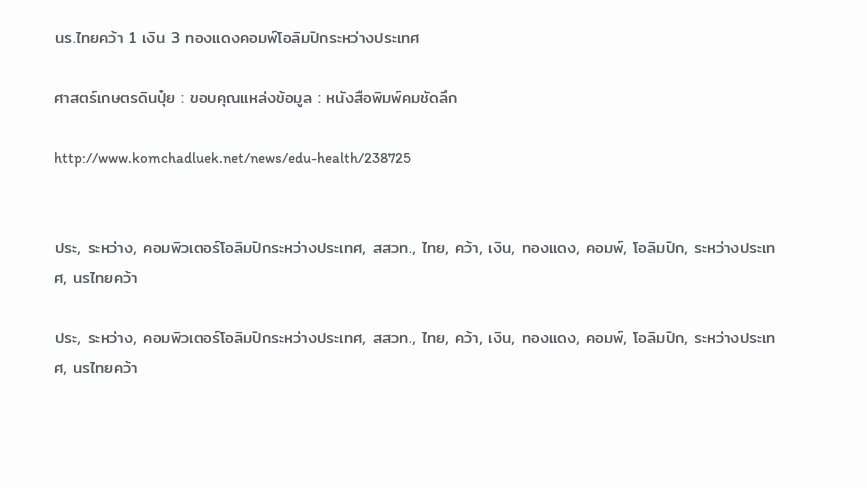นร.ไทยคว้า 1 เงิน 3 ทองแดงคอมพ์โอลิมปิกระหว่างประเทศ

ศาสตร์เกษตรดินปุ๋ย : ขอบคุณแหล่งข้อมูล : หนังสือพิมพ์คมชัดลึก

http://www.komchadluek.net/news/edu-health/238725


ประ, ระหว่าง, คอมพิวเตอร์โอลิมปิกระหว่างประเทศ, สสวท., ไทย, คว้า, เงิน, ทองแดง, คอมพ์, โอลิมปิก, ระหว่างประเทศ, นรไทยคว้า

ประ, ระหว่าง, คอมพิวเตอร์โอลิมปิกระหว่างประเทศ, สสวท., ไทย, คว้า, เงิน, ทองแดง, คอมพ์, โอลิมปิก, ระหว่างประเทศ, นรไทยคว้า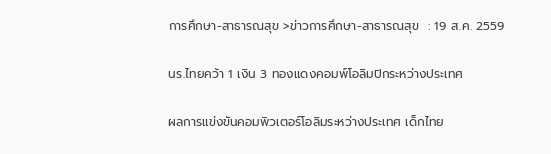การศึกษา-สาธารณสุข >ข่าวการศึกษา-สาธารณสุข  : 19 ส.ค. 2559

นร.ไทยคว้า 1 เงิน 3 ทองแดงคอมพ์โอลิมปิกระหว่างประเทศ

ผลการแข่งขันคอมพิวเตอร์โอลิมระหว่างประเทศ เด็กไทย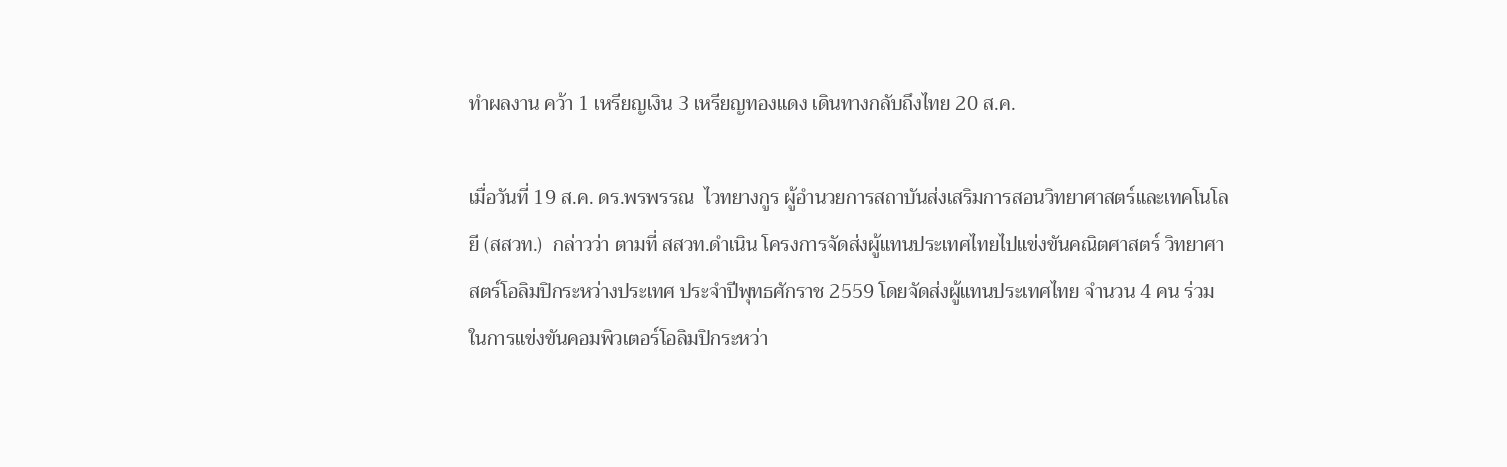ทำผลงาน คว้า 1 เหรียญเงิน 3 เหรียญทองแดง เดินทางกลับถึงไทย 20 ส.ค.

เมื่อวันที่ 19 ส.ค. ดร.พรพรรณ  ไวทยางกูร ผู้อำนวยการสถาบันส่งเสริมการสอนวิทยาศาสตร์และเทคโนโลยี (สสวท.)  กล่าวว่า ตามที่ สสวท.ดำเนิน โครงการจัดส่งผู้แทนประเทศไทยไปแข่งขันคณิตศาสตร์ วิทยาศาสตร์โอลิมปิกระหว่างประเทศ ประจำปีพุทธศักราช 2559 โดยจัดส่งผู้แทนประเทศไทย จำนวน 4 คน ร่วมในการแข่งขันคอมพิวเตอร์โอลิมปิกระหว่า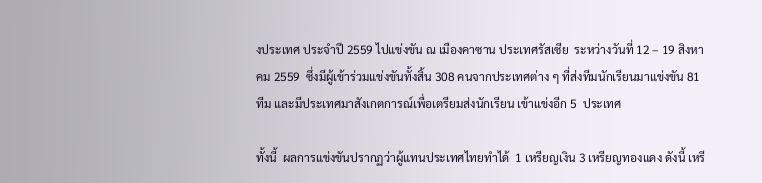งประเทศ ประจำปี 2559 ไปแข่งขัน ณ เมืองคาซาน ประเทศรัสเซีย  ระหว่างวันที่ 12 – 19 สิงหาคม 2559  ซึ่งมีผู้เข้าร่วมแข่งขันทั้งสิ้น 308 คนจากประเทศต่าง ๆ ที่ส่งทีมนักเรียนมาแข่งขัน 81 ทีม และมีประเทศมาสังเกตการณ์เพื่อเตรียมส่งนักเรียน เข้าแข่งอีก 5  ประเทศ

ทั้งนี้  ผลการแข่งขันปรากฏว่าผู้แทนประเทศไทยทำได้  1 เหรียญเงิน 3 เหรียญทองแดง ดังนี้ เหรี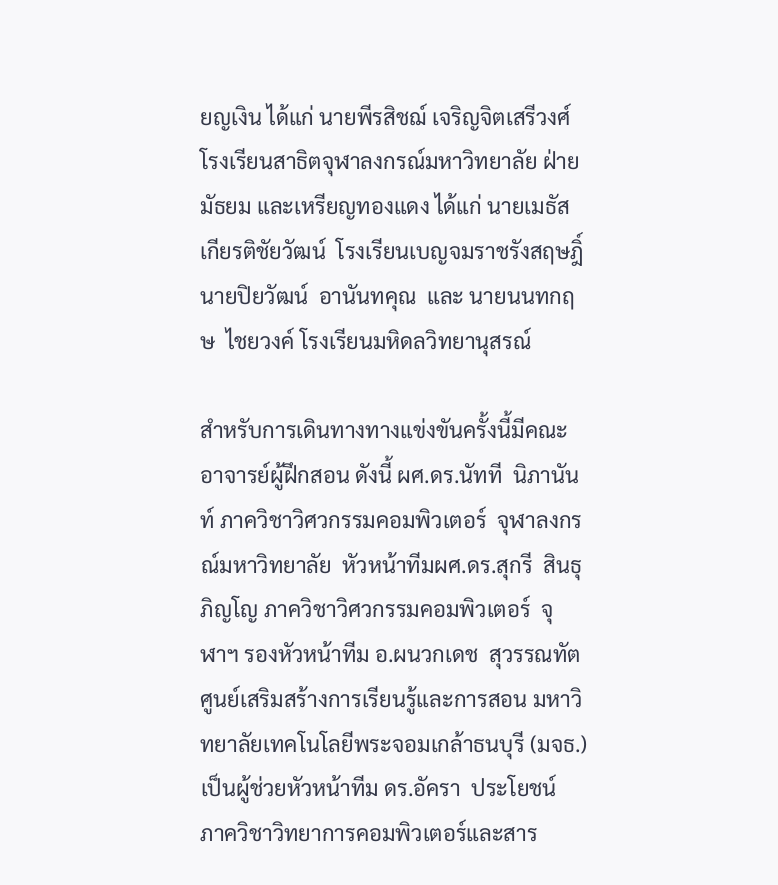ยญเงิน ได้แก่ นายพีรสิชฌ์ เจริญจิตเสรีวงศ์  โรงเรียนสาธิตจุฬาลงกรณ์มหาวิทยาลัย ฝ่ายมัธยม และเหรียญทองแดง ได้แก่ นายเมธัส  เกียรติชัยวัฒน์  โรงเรียนเบญจมราชรังสฤษฎิ์  นายปิยวัฒน์  อานันทคุณ  และ นายนนทกฤษ  ไชยวงค์ โรงเรียนมหิดลวิทยานุสรณ์

สำหรับการเดินทางทางแข่งขันครั้งนี้มีคณะอาจารย์ผู้ฝึกสอน ดังนี้ ผศ.ดร.นัทที  นิภานันท์ ภาควิชาวิศวกรรมคอมพิวเตอร์  จุฬาลงกรณ์มหาวิทยาลัย  หัวหน้าทีมผศ.ดร.สุกรี  สินธุภิญโญ ภาควิชาวิศวกรรมคอมพิวเตอร์  จุฬาฯ รองหัวหน้าทีม อ.ผนวกเดช  สุวรรณทัต ศูนย์เสริมสร้างการเรียนรู้และการสอน มหาวิทยาลัยเทคโนโลยีพระจอมเกล้าธนบุรี (มจธ.) เป็นผู้ช่วยหัวหน้าทีม ดร.อัครา  ประโยชน์  ภาควิชาวิทยาการคอมพิวเตอร์และสาร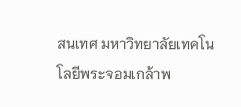สนเทศ มหาวิทยาลัยเทคโนโลยีพระจอมเกล้าพ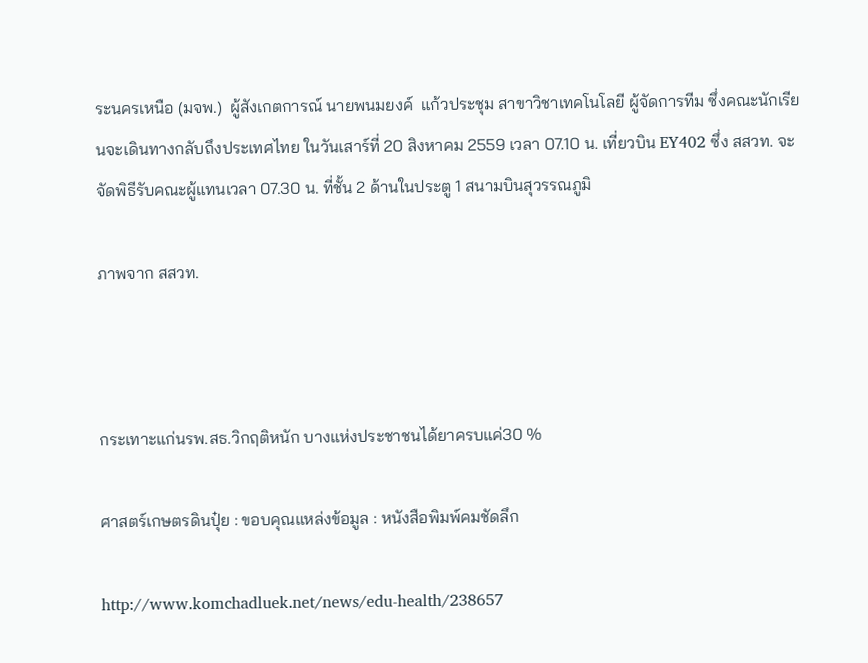ระนครเหนือ (มจพ.)  ผู้สังเกตการณ์ นายพนมยงค์  แก้วประชุม สาขาวิชาเทคโนโลยี ผู้จัดการทีม ซึ่งคณะนักเรียนจะเดินทางกลับถึงประเทศไทย ในวันเสาร์ที่ 20 สิงหาคม 2559 เวลา 07.10 น. เที่ยวบิน EY402 ซึ่ง สสวท. จะจัดพิธีรับคณะผู้แทนเวลา 07.30 น. ที่ชั้น 2 ด้านในประตู 1 สนามบินสุวรรณภูมิ

ภาพจาก สสวท.



กระเทาะแก่นรพ.สธ.วิกฤติหนัก บางแห่งประชาชนได้ยาครบแค่30 %

ศาสตร์เกษตรดินปุ๋ย : ขอบคุณแหล่งข้อมูล : หนังสือพิมพ์คมชัดลึก

http://www.komchadluek.net/news/edu-health/238657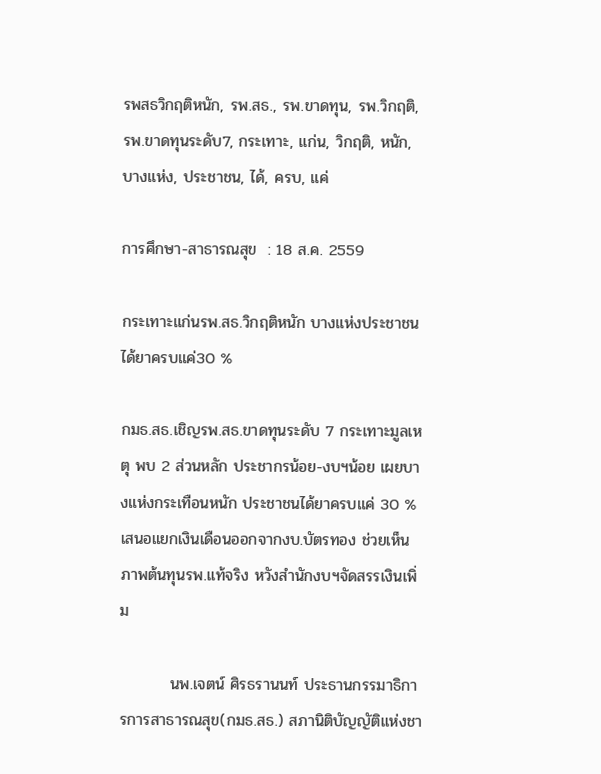รพสธวิกฤติหนัก, รพ.สธ., รพ.ขาดทุน, รพ.วิกฤติ, รพ.ขาดทุนระดับ7, กระเทาะ, แก่น, วิกฤติ, หนัก, บางแห่ง, ประชาชน, ได้, ครบ, แค่

การศึกษา-สาธารณสุข  : 18 ส.ค. 2559

กระเทาะแก่นรพ.สธ.วิกฤติหนัก บางแห่งประชาชนได้ยาครบแค่30 %

กมธ.สธ.เชิญรพ.สธ.ขาดทุนระดับ 7 กระเทาะมูลเหตุ พบ 2 ส่วนหลัก ประชากรน้อย-งบฯน้อย เผยบางแห่งกระเทือนหนัก ประชาชนได้ยาครบแค่ 30 % เสนอแยกเงินเดือนออกจากงบ.บัตรทอง ช่วยเห็นภาพต้นทุนรพ.แท้จริง หวังสำนักงบฯจัดสรรเงินเพิ่ม

         นพ.เจตน์ ศิรธรานนท์ ประธานกรรมาธิการการสาธารณสุข(กมธ.สธ.) สภานิติบัญญัติแห่งชา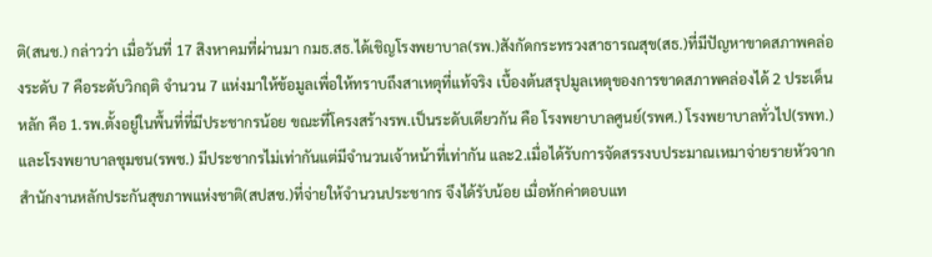ติ(สนช.) กล่าวว่า เมื่อวันที่ 17 สิงหาคมที่ผ่านมา กมธ.สธ.ได้เชิญโรงพยาบาล(รพ.)สังกัดกระทรวงสาธารณสุข(สธ.)ที่มีปัญหาขาดสภาพคล่องระดับ 7 คือระดับวิกฤติ จำนวน 7 แห่งมาให้ข้อมูลเพื่อให้ทราบถึงสาเหตุที่แท้จริง เบื้องต้นสรุปมูลเหตุของการขาดสภาพคล่องได้ 2 ประเด็นหลัก คือ 1.รพ.ตั้งอยู่ในพื้นที่ที่มีประชากรน้อย ขณะที่โครงสร้างรพ.เป็นระดับเดียวกัน คือ โรงพยาบาลศูนย์(รพศ.) โรงพยาบาลทั่วไป(รพท.) และโรงพยาบาลชุมชน(รพช.) มีประชากรไม่เท่ากันแต่มีจำนวนเจ้าหน้าที่เท่ากัน และ2.เมื่อได้รับการจัดสรรงบประมาณเหมาจ่ายรายหัวจากสำนักงานหลักประกันสุขภาพแห่งชาติ(สปสช.)ที่จ่ายให้จำนวนประชากร จึงได้รับน้อย เมื่อหักค่าตอบแท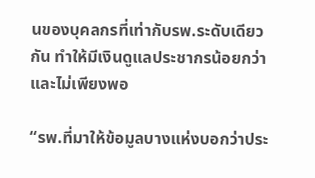นของบุคลกรที่เท่ากับรพ.ระดับเดียวกัน ทำให้มีเงินดูแลประชากรน้อยกว่าและไม่เพียงพอ

“รพ.ที่มาให้ข้อมูลบางแห่งบอกว่าประ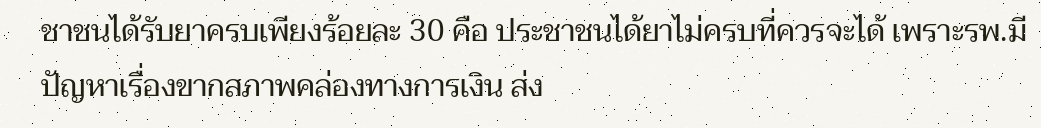ชาชนได้รับยาครบเพียงร้อยละ 30 คือ ประชาชนได้ยาไม่ครบที่ควรจะได้ เพราะรพ.มีปัญหาเรื่องขากสภาพคล่องทางการเงิน ส่ง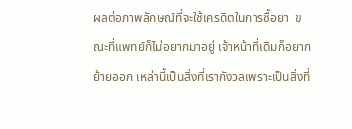ผลต่อภาพลักษณ์ที่จะใช้เครดิตในการซื้อยา  ขณะที่แพทย์ก็ไม่อยากมาอยู่ เจ้าหน้าที่เดิมก็อยากย้ายออก เหล่านี้เป็นสิ่งที่เรากังวลเพราะเป็นสิ่งที่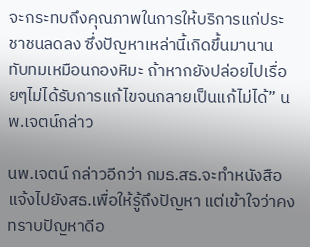จะกระทบถึงคุณภาพในการให้บริการแก่ประชาชนลดลง ซึ่งปัญหาเหล่านี้เกิดขึ้นมานาน ทับทมเหมือนกองหิมะ ถ้าหากยังปล่อยไปเรื่อยๆไม่ได้รับการแก้ไขจนกลายเป็นแก้ไม่ได้” นพ.เจตน์กล่าว

นพ.เจตน์ กล่าวอีกว่า กมธ.สธ.จะทำหนังสือแจ้งไปยังสธ.เพื่อให้รู้ถึงปัญหา แต่เข้าใจว่าคงทราบปัญหาดีอ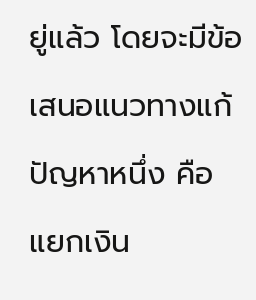ยู่แล้ว โดยจะมีข้อเสนอแนวทางแก้ปัญหาหนึ่ง คือ แยกเงิน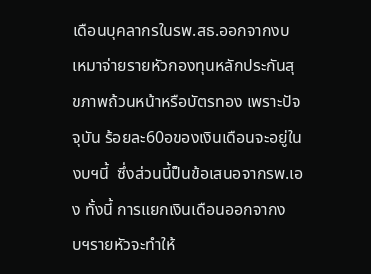เดือนบุคลากรในรพ.สธ.ออกจากงบเหมาจ่ายรายหัวกองทุนหลักประกันสุขภาพถ้วนหน้าหรือบัตรทอง เพราะปัจจุบัน ร้อยละ60อของเงินเดือนจะอยู่ในงบฯนี้  ซึ่งส่วนนี้ป็นข้อเสนอจากรพ.เอง ทั้งนี้ การแยกเงินเดือนออกจากงบฯรายหัวจะทำให้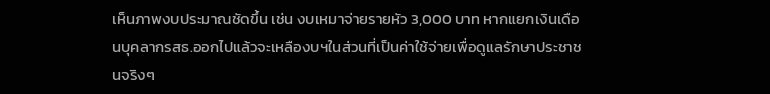เห็นภาพงบประมาณชัดขึ้น เช่น งบเหมาจ่ายรายหัว 3,000 บาท หากแยกเงินเดือนบุคลากรสธ.ออกไปแล้วจะเหลืองบฯในส่วนที่เป็นค่าใช้จ่ายเพื่อดูแลรักษาประชาชนจริงๆ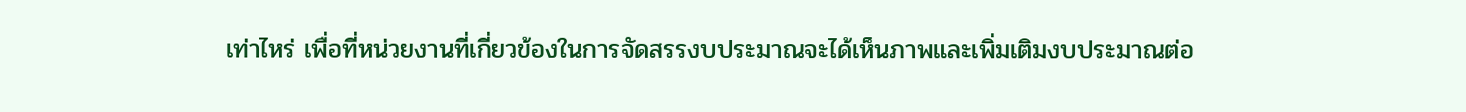เท่าไหร่ เพื่อที่หน่วยงานที่เกี่ยวข้องในการจัดสรรงบประมาณจะได้เห็นภาพและเพิ่มเติมงบประมาณต่อ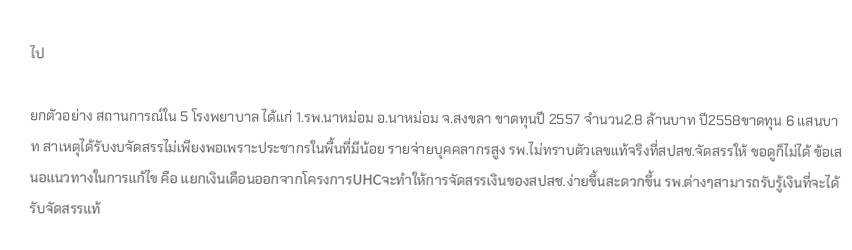ไป

ยกตัวอย่าง สถานการณ์ใน 5 โรงพยาบาล ได้แก่ 1.รพ.นาหม่อม อ.นาหม่อม จ.สงขลา ขาดทุนปี 2557 จำนวน2.8 ล้านบาท ปี2558ขาดทุน 6 แสนบาท สาเหตุได้รับงบจัดสรรไม่เพียงพอเพราะประชากรในพื้นที่มีน้อย รายจ่ายบุคคลากรสูง รพ.ไม่ทราบตัวเลขแท้จริงที่สปสช.จัดสรรให้ ขอดูก็ไม่ได้ ข้อเสนอแนวทางในการแก้ไข คือ แยกเงินเดือนออกจากโครงการUHCจะทำให้การจัดสรรเงินของสปสช.ง่ายขึ้นสะดวกขึ้น รพ.ต่างๆสามารถรับรู้เงินที่จะได้รับจัดสรรแท้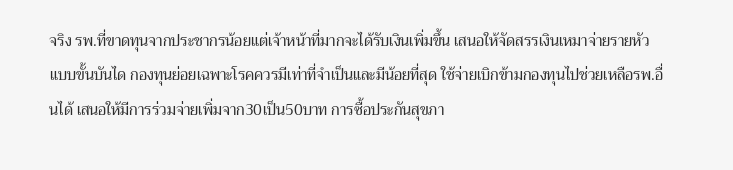จริง รพ.ที่ขาดทุนจากประชากรน้อยแต่เจ้าหน้าที่มากจะได้รับเงินเพิ่มขึ้น เสนอให้จัดสรรเงินเหมาจ่ายรายหัวแบบขั้นบันได กองทุนย่อยเฉพาะโรคควรมีเท่าที่จำเป็นและมีน้อยที่สุด ใช้จ่ายเบิกข้ามกองทุนไปช่วยเหลือรพ.อื่นได้ เสนอให้มีการร่วมจ่ายเพิ่มจาก30เป็น50บาท การซื้อประกันสุขภา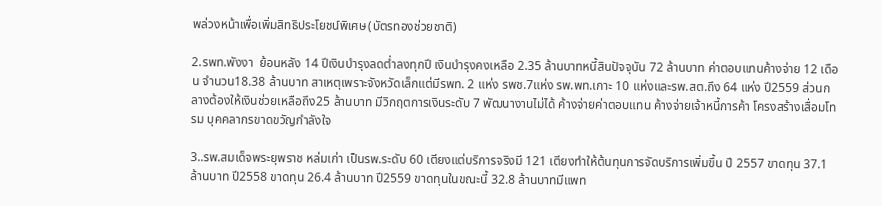พล่วงหน้าเพื่อเพิ่มสิทธิประโยชน์พิเศษ(บัตรทองช่วยชาติ)

2.รพท.พังงา  ย้อนหลัง 14 ปีเงินบำรุงลดต่ำลงทุกปี เงินบำรุงคงเหลือ 2.35 ล้านบาทหนี้สินปัจจุบัน 72 ล้านบาท ค่าตอบแทนค้างจ่าย 12 เดือน จำนวน18.38 ล้านบาท สาเหตุเพราะจังหวัดเล็กแต่มีรพท. 2 แห่ง รพช.7แห่ง รพ.พท.เกาะ 10 แห่งและรพ.สต.ถึง 64 แห่ง ปี2559 ส่วนกลางต้องให้เงินช่วยเหลือถึง25 ล้านบาท มีวิกฤตการเงินระดับ 7 พัฒนางานไม่ได้ ค้างจ่ายค่าตอบแทน ค้างจ่ายเจ้าหนี้การค้า โครงสร้างเสื่อมโทรม บุคคลากรขาดขวัญกำลังใจ

3..รพ.สมเด็จพระยุพราช หล่มเก่า เป็นรพ.ระดับ 60 เตียงแต่บริการจริงมี 121 เตียงทำให้ต้นทุนการจัดบริการเพิ่มขึ้น ปี 2557 ขาดทุน 37.1 ล้านบาท ปี2558 ขาดทุน 26.4 ล้านบาท ปี2559 ขาดทุนในขณะนี้ 32.8 ล้านบาทมีแพท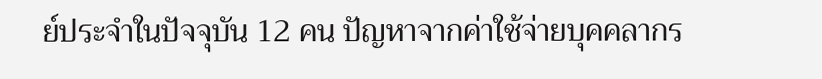ย์ประจำในปัจจุบัน 12 คน ปัญหาจากค่าใช้จ่ายบุคคลากร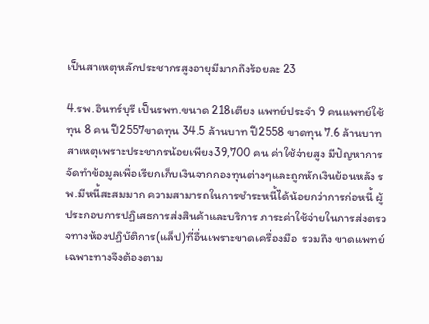เป็นสาเหตุหลักประชากรสูงอายุมีมากถึงร้อยละ 23

4.รพ.อินทร์บุรี เป็นรพท.ขนาด 218เตียง แพทย์ประจำ 9 คนแพทย์ใช้ทุน 8 คน ปี2557ขาดทุน 34.5 ล้านบาท ปี2558 ขาดทุน 7.6 ล้านบาท สาเหตุเพราะประชากรน้อยเพียง39,700 คน ค่าใช้จ่ายสูง มีปัญหาการจัดทำข้อมูลเพื่อเรียกเก็บเงินจากกองทุนต่างๆและถูกหักเงินย้อนหลัง รพ.มีหนี้สะสมมาก ความสามารถในการชำระหนี้ได้น้อยกว่าการก่อหนี้ ผู้ประกอบการปฏิเสธการส่งสินค้าและบริการ ภาระค่าใช้จ่ายในการส่งตรวจทางห้องปฏิบัติการ(แล็ป)ที่อื่นเพราะขาดเครื่องมือ  รวมถึง ขาดแพทย์เฉพาะทางจึงต้องตาม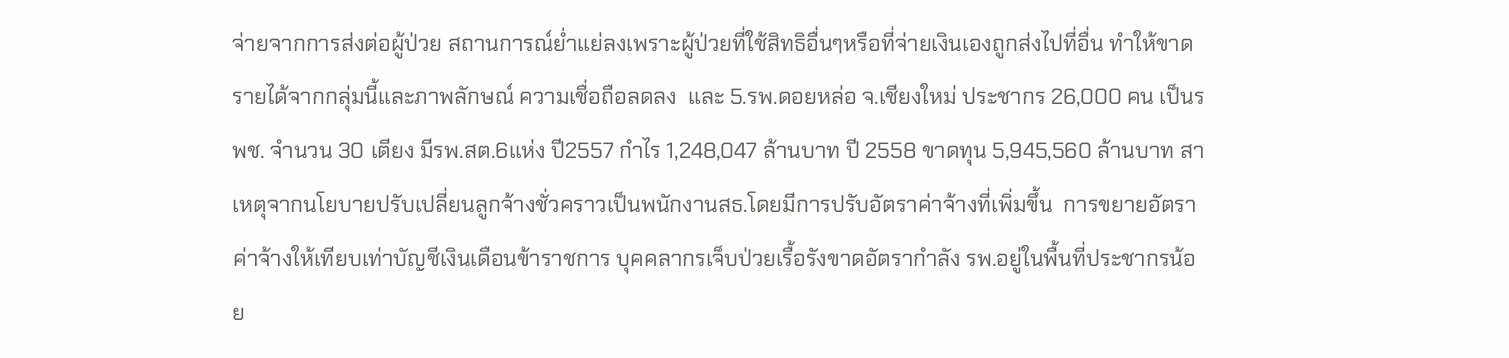จ่ายจากการส่งต่อผู้ป่วย สถานการณ์ย่ำแย่ลงเพราะผู้ป่วยที่ใช้สิทธิอื่นๆหรือที่จ่ายเงินเองถูกส่งไปที่อื่น ทำให้ขาดรายได้จากกลุ่มนี้และภาพลักษณ์ ความเชื่อถือลดลง  และ 5.รพ.ดอยหล่อ จ.เชียงใหม่ ประชากร 26,000 คน เป็นรพช. จำนวน 30 เตียง มีรพ.สต.6แห่ง ปี2557 กำไร 1,248,047 ล้านบาท ปี 2558 ขาดทุน 5,945,560 ล้านบาท สาเหตุจากนโยบายปรับเปลี่ยนลูกจ้างชั่วคราวเป็นพนักงานสธ.โดยมีการปรับอัตราค่าจ้างที่เพิ่มขึ้น  การขยายอัตราค่าจ้างให้เทียบเท่าบัญชีเงินเดือนข้าราชการ บุคคลากรเจ็บป่วยเรื้อรังขาดอัตรากำลัง รพ.อยู่ในพื้นที่ประชากรน้อย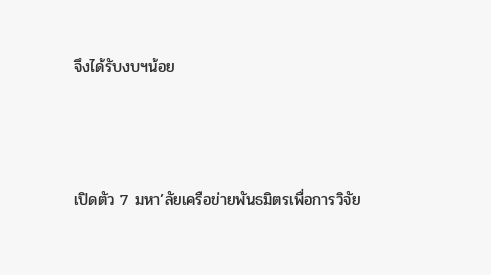จึงได้รับงบฯน้อย



เปิดตัว 7 มหา’ลัยเครือข่ายพันธมิตรเพื่อการวิจัย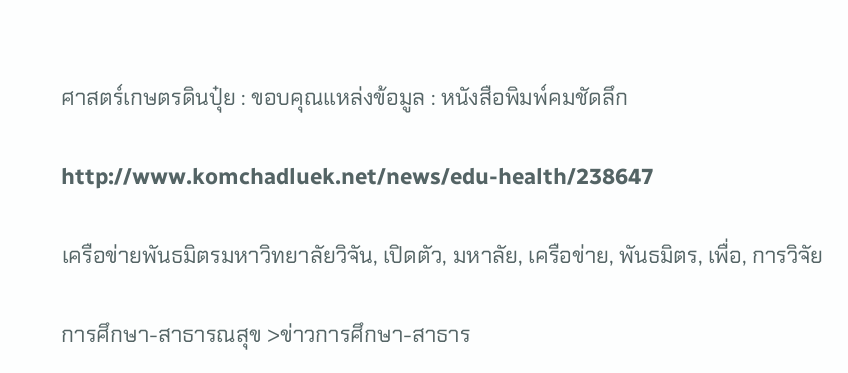ศาสตร์เกษตรดินปุ๋ย : ขอบคุณแหล่งข้อมูล : หนังสือพิมพ์คมชัดลึก

http://www.komchadluek.net/news/edu-health/238647

เครือข่ายพันธมิตรมหาวิทยาลัยวิจัน, เปิดตัว, มหาลัย, เครือข่าย, พันธมิตร, เพื่อ, การวิจัย

การศึกษา-สาธารณสุข >ข่าวการศึกษา-สาธาร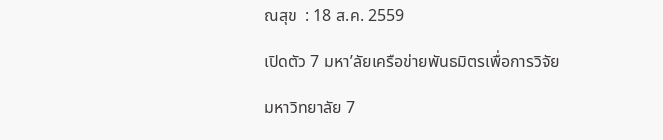ณสุข  : 18 ส.ค. 2559

เปิดตัว 7 มหา’ลัยเครือข่ายพันธมิตรเพื่อการวิจัย

มหาวิทยาลัย 7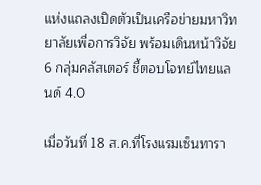แห่งแถลงเปิดตัวเป็นเครือข่ายมหาวิทยาลัยเพื่อการวิจัย พร้อมเดินหน้าวิจัย 6 กลุ่มคลัสเตอร์ ชี้ตอบโจทย์ไทยแลนด์ 4.0

เมื่อวันที่ 18 ส.ค.ที่โรงแรมเซ็นทารา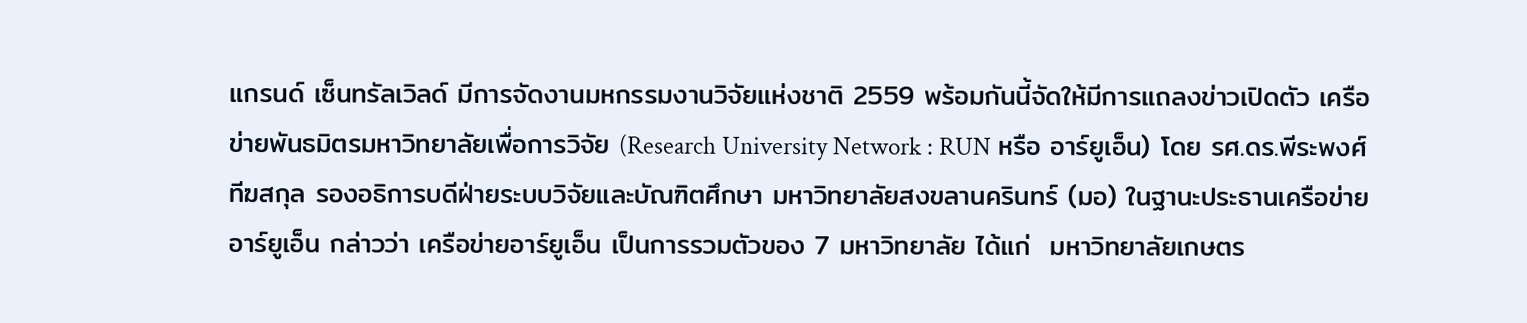แกรนด์ เซ็นทรัลเวิลด์ มีการจัดงานมหกรรมงานวิจัยแห่งชาติ 2559 พร้อมกันนี้จัดให้มีการแถลงข่าวเปิดตัว เครือข่ายพันธมิตรมหาวิทยาลัยเพื่อการวิจัย (Research University Network : RUN หรือ อาร์ยูเอ็น) โดย รศ.ดร.พีระพงศ์ ทีฆสกุล รองอธิการบดีฝ่ายระบบวิจัยและบัณฑิตศึกษา มหาวิทยาลัยสงขลานครินทร์ (มอ) ในฐานะประธานเครือข่ายอาร์ยูเอ็น กล่าวว่า เครือข่ายอาร์ยูเอ็น เป็นการรวมตัวของ 7 มหาวิทยาลัย ได้แก่  มหาวิทยาลัยเกษตร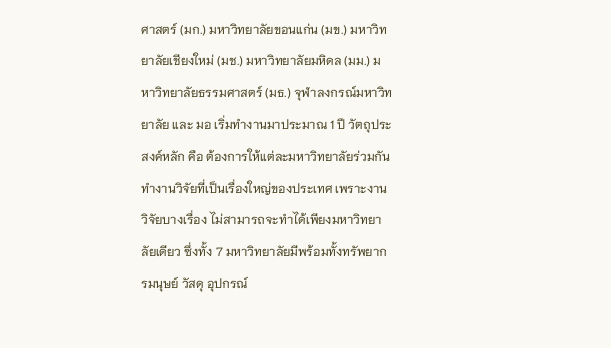ศาสตร์ (มก.) มหาวิทยาลัยขอนแก่น (มข.) มหาวิทยาลัยเชียงใหม่ (มช.) มหาวิทยาลัยมหิดล (มม.) มหาวิทยาลัยธรรมศาสตร์ (มธ.) จุฬาลงกรณ์มหาวิทยาลัย และ มอ เริ่มทำงานมาประมาณ 1 ปี วัตถุประสงค์หลัก คือ ต้องการให้แต่ละมหาวิทยาลัยร่วมกันทำงานวิจัยที่เป็นเรื่องใหญ่ของประเทศ เพราะงานวิจัยบางเรื่อง ไม่สามารถจะทำได้เพียงมหาวิทยาลัยเดียว ซึ่งทั้ง 7 มหาวิทยาลัยมีพร้อมทั้งทรัพยากรมนุษย์ วัสดุ อุปกรณ์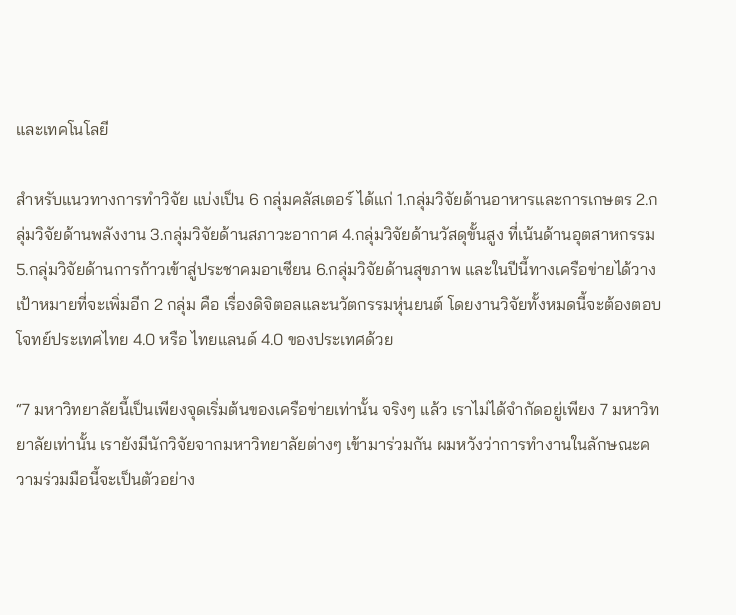และเทคโนโลยี

สำหรับแนวทางการทำวิจัย แบ่งเป็น 6 กลุ่มคลัสเตอร์ ได้แก่ 1.กลุ่มวิจัยด้านอาหารและการเกษตร 2.กลุ่มวิจัยด้านพลังงาน 3.กลุ่มวิจัยด้านสภาวะอากาศ 4.กลุ่มวิจัยด้านวัสดุขั้นสูง ที่เน้นด้านอุตสาหกรรม 5.กลุ่มวิจัยด้านการก้าวเข้าสู่ประชาคมอาเซียน 6.กลุ่มวิจัยด้านสุขภาพ และในปีนี้ทางเครือข่ายได้วางเป้าหมายที่จะเพิ่มอีก 2 กลุ่ม คือ เรื่องดิจิตอลและนวัตกรรมหุ่นยนต์ โดยงานวิจัยทั้งหมดนี้จะต้องตอบโจทย์ประเทศไทย 4.0 หรือ ไทยแลนด์ 4.0 ของประเทศด้วย

“7 มหาวิทยาลัยนี้เป็นเพียงจุดเริ่มต้นของเครือข่ายเท่านั้น จริงๆ แล้ว เราไม่ได้จำกัดอยู่เพียง 7 มหาวิทยาลัยเท่านั้น เรายังมีนักวิจัยจากมหาวิทยาลัยต่างๆ เข้ามาร่วมกัน ผมหวังว่าการทำงานในลักษณะความร่วมมือนี้จะเป็นตัวอย่าง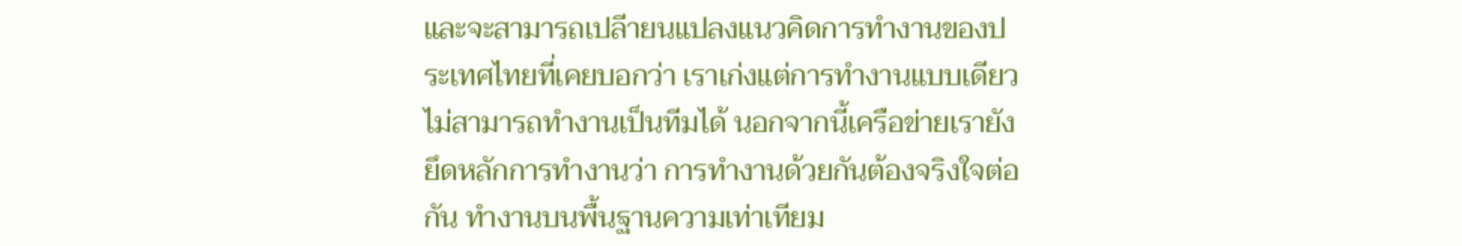และจะสามารถเปลีายนแปลงแนวคิดการทำงานของประเทศไทยที่เคยบอกว่า เราเก่งแต่การทำงานแบบเดียว ไม่สามารถทำงานเป็นทีมได้ นอกจากนี้เครือข่ายเรายังยึดหลักการทำงานว่า การทำงานด้วยกันต้องจริงใจต่อกัน ทำงานบนพื้นฐานความเท่าเทียม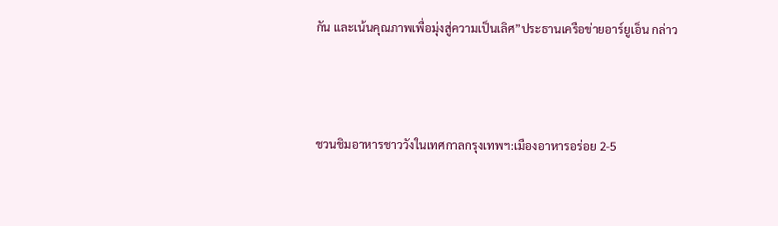กัน และเน้นคุณภาพเพื่อมุ่งสู่ความเป็นเลิศ”ประธานเครือข่ายอาร์ยูเอ็น กล่าว



ชวนชิมอาหารชาววังในเทศกาลกรุงเทพฯ:เมืองอาหารอร่อย 2-5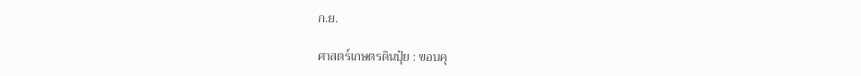ก.ย.

ศาสตร์เกษตรดินปุ๋ย : ขอบคุ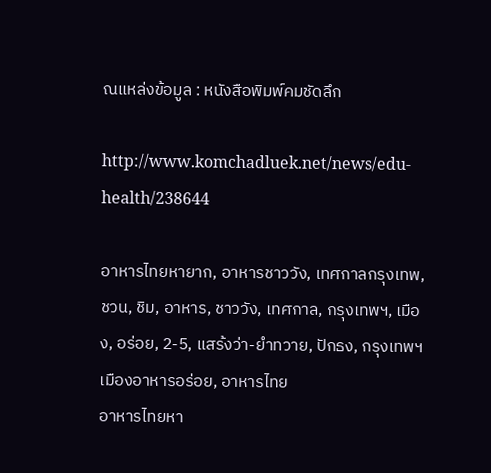ณแหล่งข้อมูล : หนังสือพิมพ์คมชัดลึก

http://www.komchadluek.net/news/edu-health/238644

อาหารไทยหายาก, อาหารชาววัง, เทศกาลกรุงเทพ, ชวน, ชิม, อาหาร, ชาววัง, เทศกาล, กรุงเทพฯ, เมือง, อร่อย, 2-5, แสร้งว่า-ยำทวาย, ปักธง, กรุงเทพฯเมืองอาหารอร่อย, อาหารไทย
อาหารไทยหา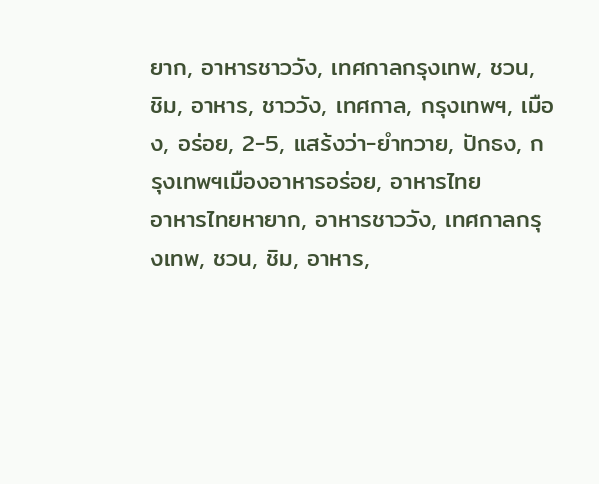ยาก, อาหารชาววัง, เทศกาลกรุงเทพ, ชวน, ชิม, อาหาร, ชาววัง, เทศกาล, กรุงเทพฯ, เมือง, อร่อย, 2-5, แสร้งว่า-ยำทวาย, ปักธง, กรุงเทพฯเมืองอาหารอร่อย, อาหารไทย
อาหารไทยหายาก, อาหารชาววัง, เทศกาลกรุงเทพ, ชวน, ชิม, อาหาร,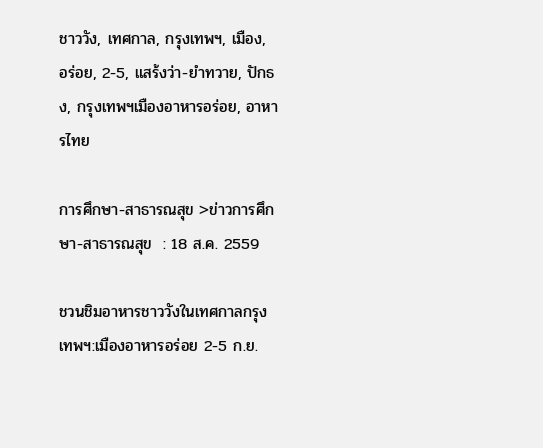ชาววัง, เทศกาล, กรุงเทพฯ, เมือง, อร่อย, 2-5, แสร้งว่า-ยำทวาย, ปักธง, กรุงเทพฯเมืองอาหารอร่อย, อาหารไทย

การศึกษา-สาธารณสุข >ข่าวการศึกษา-สาธารณสุข  : 18 ส.ค. 2559

ชวนชิมอาหารชาววังในเทศกาลกรุงเทพฯ:เมืองอาหารอร่อย 2-5 ก.ย.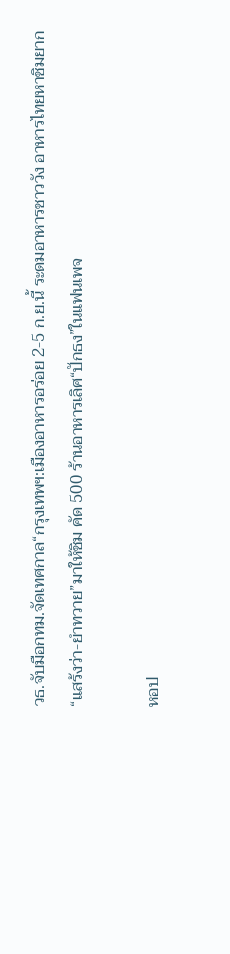วธ.จับมือกทม.จัดเทศกาล“กรุงเทพฯ:เมืองอาหารอร่อย 2-5 ก.ย.นี้ ระดมอาหารชาววัง อาหารไทยหาชิมยาก “แสร้งว่า-ยำทวาย”มาให้ชิม คัด 500 ร้านอาหารเลิศ“ปักธง”ในแฟนเพจ

หอป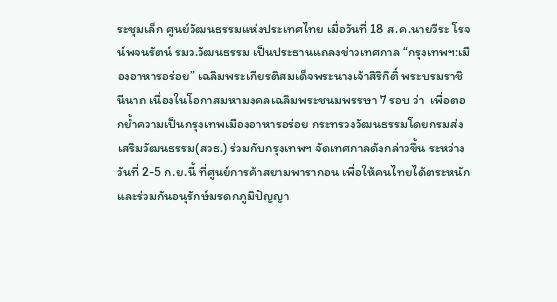ระชุมเล็ก ศูนย์วัฒนธรรมแห่งประเทศไทย เมื่อวันที่ 18 ส.ค.นายวีระ โรจน์พจนรัตน์ รมว.วัฒนธรรม เป็นประธานแถลงข่าวเทศกาล “กรุงเทพฯ:เมืองอาหารอร่อย” เฉลิมพระเกียรติสมเด็จพระนางเจ้าสิริกิติ์ พระบรมราชินีนาถ เนื่องในโอกาสมหามงคลเฉลิมพระชนมพรรษา 7 รอบ ว่า  เพื่อตอกย้ำความเป็นกรุงเทพเมืองอาหารอร่อย กระทรวงวัฒนธรรมโดยกรมส่งเสริมวัฒนธรรม(สวธ.) ร่วมกับกรุงเทพฯ จัดเทศกาลดังกล่าวขึ้น ระหว่างวันที่ 2-5 ก.ย.นี้ ที่ศูนย์การค้าสยามพารากอน เพื่อให้คนไทยได้ตระหนัก และร่วมกันอนุรักษ์มรดกภูมิปัญญา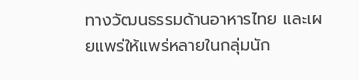ทางวัฒนธรรมด้านอาหารไทย และเผยแพร่ให้แพร่หลายในกลุ่มนัก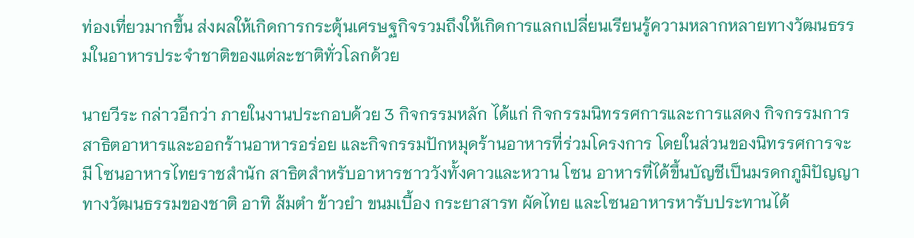ท่องเที่ยวมากขึ้น ส่งผลให้เกิดการกระตุ้นเศรษฐกิจรวมถึงให้เกิดการแลกเปลี่ยนเรียนรู้ความหลากหลายทางวัฒนธรรมในอาหารประจำชาติของแต่ละชาติทั่วโลกด้วย

นายวีระ กล่าวอีกว่า ภายในงานประกอบด้วย 3 กิจกรรมหลัก ได้แก่ กิจกรรมนิทรรศการและการแสดง กิจกรรมการสาธิตอาหารและออกร้านอาหารอร่อย และกิจกรรมปักหมุดร้านอาหารที่ร่วมโครงการ โดยในส่วนของนิทรรศการจะมี โซนอาหารไทยราชสำนัก สาธิตสำหรับอาหารชาววังทั้งคาวและหวาน โซน อาหารที่ได้ขึ้นบัญชีเป็นมรดกภูมิปัญญาทางวัฒนธรรมของชาติ อาทิ ส้มตำ ข้าวยำ ขนมเบื้อง กระยาสารท ผัดไทย และโซนอาหารหารับประทานได้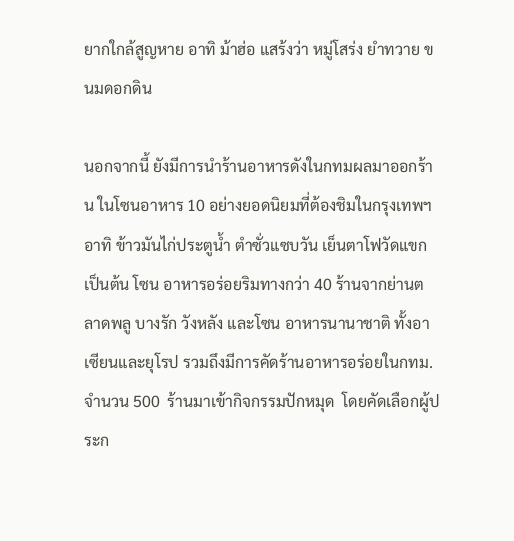ยากใกล้สูญหาย อาทิ ม้าฮ่อ แสร้งว่า หมู่โสร่ง ยำทวาย ขนมดอกดิน

นอกจากนี้ ยังมีการนำร้านอาหารดังในกทมผลมาออกร้าน ในโซนอาหาร 10 อย่างยอดนิยมที่ต้องชิมในกรุงเทพฯ อาทิ ข้าวมันไก่ประตูน้ำ ตำซั่วแซบวัน เย็นตาโฟวัดแขก เป็นต้น โซน อาหารอร่อยริมทางกว่า 40 ร้านจากย่านตลาดพลู บางรัก วังหลัง และโซน อาหารนานาชาติ ทั้งอาเซียนและยุโรป รวมถึงมีการคัดร้านอาหารอร่อยในกทม. จำนวน 500  ร้านมาเข้ากิจกรรมปักหมุด  โดยคัดเลือกผู้ประก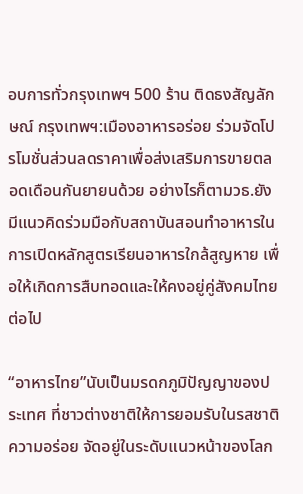อบการทั่วกรุงเทพฯ 500 ร้าน ติดธงสัญลักษณ์ กรุงเทพฯ:เมืองอาหารอร่อย ร่วมจัดโปรโมชั่นส่วนลดราคาเพื่อส่งเสริมการขายตลอดเดือนกันยายนด้วย อย่างไรก็ตามวธ.ยังมีแนวคิดร่วมมือกับสถาบันสอนทำอาหารในการเปิดหลักสูตรเรียนอาหารใกล้สูญหาย เพื่อให้เกิดการสืบทอดและให้คงอยู่คู่สังคมไทยต่อไป

“อาหารไทย”นับเป็นมรดกภูมิปัญญาของประเทศ ที่ชาวต่างชาติให้การยอมรับในรสชาติความอร่อย จัดอยู่ในระดับแนวหน้าของโลก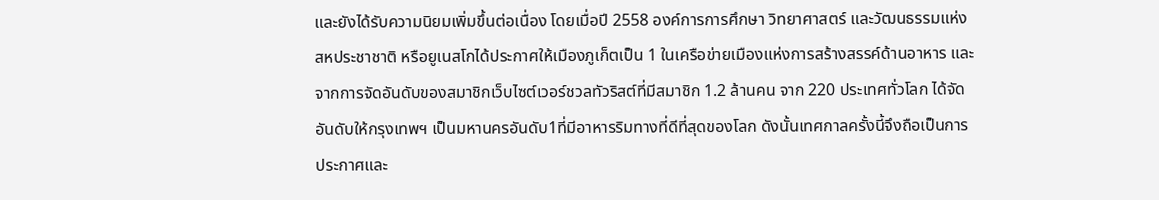และยังได้รับความนิยมเพิ่มขึ้นต่อเนื่อง โดยเมื่อปี 2558 องค์การการศึกษา วิทยาศาสตร์ และวัฒนธรรมแห่งสหประชาชาติ หรือยูเนสโกได้ประกาศให้เมืองภูเก็ตเป็น 1 ในเครือข่ายเมืองแห่งการสร้างสรรค์ด้านอาหาร และจากการจัดอันดับของสมาชิกเว็บไซต์เวอร์ชวลทัวริสต์ที่มีสมาชิก 1.2 ล้านคน จาก 220 ประเทศทั่วโลก ได้จัดอันดับให้กรุงเทพฯ เป็นมหานครอันดับ1ที่มีอาหารริมทางที่ดีที่สุดของโลก ดังนั้นเทศกาลครั้งนี้จึงถือเป็นการประกาศและ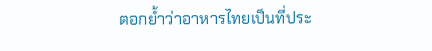ตอกย้ำว่าอาหารไทยเป็นที่ประ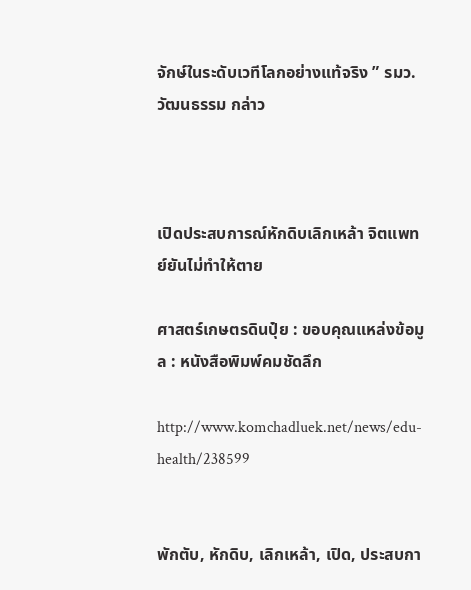จักษ์ในระดับเวทีโลกอย่างแท้จริง ” รมว.วัฒนธรรม กล่าว



เปิดประสบการณ์หักดิบเลิกเหล้า จิตแพทย์ยันไม่ทำให้ตาย

ศาสตร์เกษตรดินปุ๋ย : ขอบคุณแหล่งข้อมูล : หนังสือพิมพ์คมชัดลึก

http://www.komchadluek.net/news/edu-health/238599


พักตับ, หักดิบ, เลิกเหล้า, เปิด, ประสบกา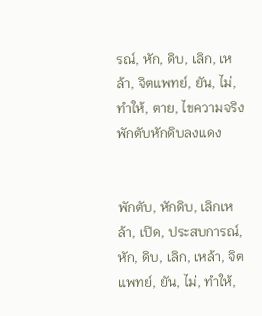รณ์, หัก, ดิบ, เลิก, เหล้า, จิตแพทย์, ยัน, ไม่, ทำให้, ตาย, ไขความจริง พักตับหักดิบลงแดง


พักตับ, หักดิบ, เลิกเหล้า, เปิด, ประสบการณ์, หัก, ดิบ, เลิก, เหล้า, จิตแพทย์, ยัน, ไม่, ทำให้,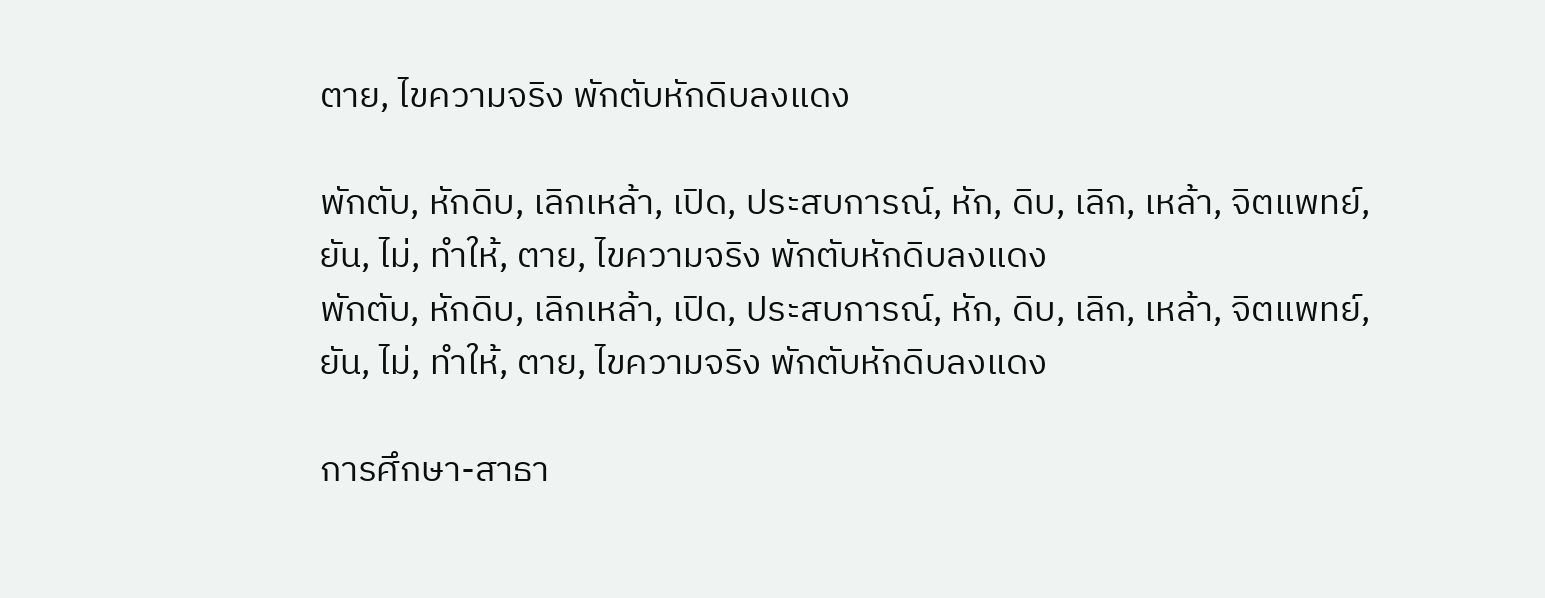ตาย, ไขความจริง พักตับหักดิบลงแดง

พักตับ, หักดิบ, เลิกเหล้า, เปิด, ประสบการณ์, หัก, ดิบ, เลิก, เหล้า, จิตแพทย์, ยัน, ไม่, ทำให้, ตาย, ไขความจริง พักตับหักดิบลงแดง
พักตับ, หักดิบ, เลิกเหล้า, เปิด, ประสบการณ์, หัก, ดิบ, เลิก, เหล้า, จิตแพทย์, ยัน, ไม่, ทำให้, ตาย, ไขความจริง พักตับหักดิบลงแดง

การศึกษา-สาธา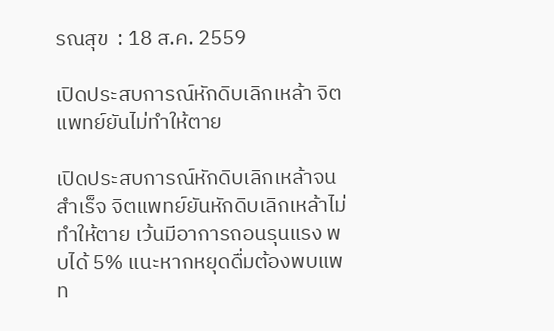รณสุข  : 18 ส.ค. 2559

เปิดประสบการณ์หักดิบเลิกเหล้า จิตแพทย์ยันไม่ทำให้ตาย

เปิดประสบการณ์หักดิบเลิกเหล้าจนสำเร็จ จิตแพทย์ยันหักดิบเลิกเหล้าไม่ทำให้ตาย เว้นมีอาการถอนรุนแรง พบได้ 5% แนะหากหยุดดื่มต้องพบแพท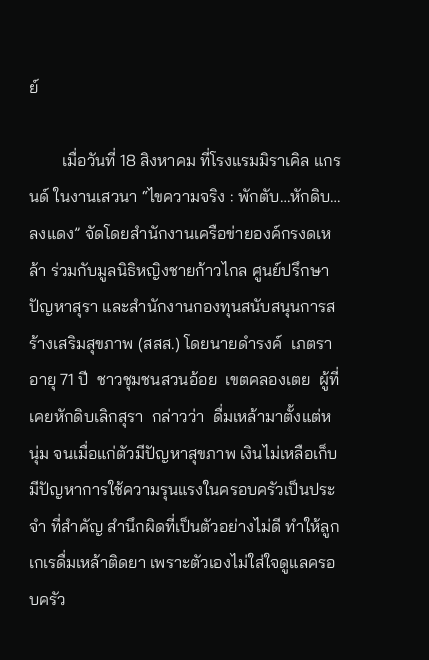ย์

        เมื่อวันที่ 18 สิงหาคม ที่โรงแรมมิราเคิล แกรนด์ ในงานเสวนา “ไขความจริง : พักตับ…หักดิบ…ลงแดง” จัดโดยสำนักงานเครือข่ายองค์กรงดเหล้า ร่วมกับมูลนิธิหญิงชายก้าวไกล ศูนย์ปรึกษาปัญหาสุรา และสำนักงานกองทุนสนับสนุนการสร้างเสริมสุขภาพ (สสส.) โดยนายดำรงค์  เภตรา  อายุ 71 ปี  ชาวชุมชนสวนอ้อย  เขตคลองเตย  ผู้ที่เคยหักดิบเลิกสุรา  กล่าวว่า  ดื่มเหล้ามาตั้งแต่หนุ่ม จนเมื่อแก่ตัวมีปัญหาสุขภาพ เงินไม่เหลือเก็บ มีปัญหาการใช้ความรุนแรงในครอบครัวเป็นประจำ ที่สำคัญ สำนึกผิดที่เป็นตัวอย่างไม่ดี ทำให้ลูกเกเรดื่มเหล้าติดยา เพราะตัวเองไม่ใส่ใจดูแลครอบครัว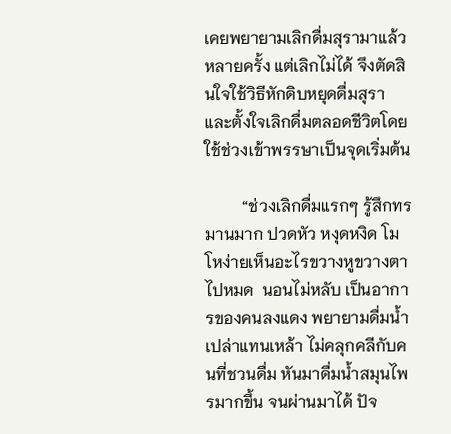เคยพยายามเลิกดื่มสุรามาแล้วหลายครั้ง แต่เลิกไม่ได้ จึงตัดสินใจใช้วิธีหักดิบหยุดดื่มสุรา และตั้งใจเลิกดื่มตลอดชีวิตโดยใช้ช่วงเข้าพรรษาเป็นจุดเริ่มต้น

         “ช่วงเลิกดื่มแรกๆ รู้สึกทรมานมาก ปวดหัว หงุดหงิด โมโหง่ายเห็นอะไรขวางหูขวางตาไปหมด  นอนไม่หลับ เป็นอาการของคนลงแดง พยายามดื่มน้ำเปล่าแทนเหล้า ไม่คลุกคลีกับคนที่ชวนดื่ม หันมาดื่มน้ำสมุนไพรมากขึ้น จนผ่านมาได้ ปัจ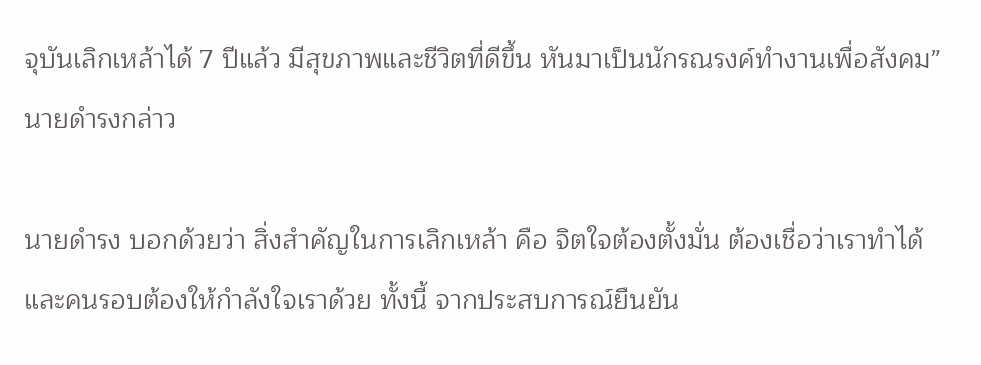จุบันเลิกเหล้าได้ 7 ปีแล้ว มีสุขภาพและชีวิตที่ดีขึ้น หันมาเป็นนักรณรงค์ทำงานเพื่อสังคม” นายดำรงกล่าว

นายดำรง บอกด้วยว่า สิ่งสำคัญในการเลิกเหล้า คือ จิตใจต้องตั้งมั่น ต้องเชื่อว่าเราทำได้ และคนรอบต้องให้กำลังใจเราด้วย ทั้งนี้ จากประสบการณ์ยืนยัน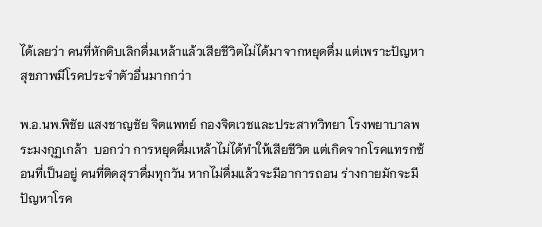ได้เลยว่า คนที่หักดิบเลิกดื่มเหล้าแล้วเสียชีวิตไม่ได้มาจากหยุดดื่ม แต่เพราะปัญหาสุขภาพมีโรคประจำตัวอื่นมากกว่า

พ.อ.นพ.พิชัย แสงชาญชัย จิตแพทย์ กองจิตเวชและประสาทวิทยา โรงพยาบาลพระมงกุฏเกล้า  บอกว่า การหยุดดื่มเหล้าไม่ได้ทำให้เสียชีวิต แต่เกิดจากโรคแทรกซ้อนที่เป็นอยู่ คนที่ติดสุราดื่มทุกวัน หากไม่ดื่มแล้วจะมีอาการถอน ร่างกายมักจะมีปัญหาโรค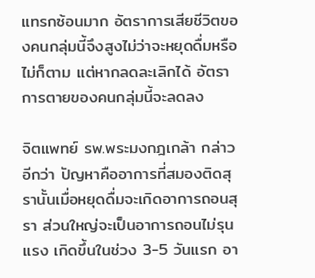แทรกซ้อนมาก อัตราการเสียชีวิตของคนกลุ่มนี้จึงสูงไม่ว่าจะหยุดดื่มหรือไม่ก็ตาม แต่หากลดละเลิกได้ อัตราการตายของคนกลุ่มนี้จะลดลง

จิตแพทย์ รพ.พระมงกฎเกล้า กล่าวอีกว่า ปัญหาคืออาการที่สมองติดสุรานั้นเมื่อหยุดดื่มจะเกิดอาการถอนสุรา ส่วนใหญ่จะเป็นอาการถอนไม่รุนแรง เกิดขึ้นในช่วง 3-5 วันแรก อา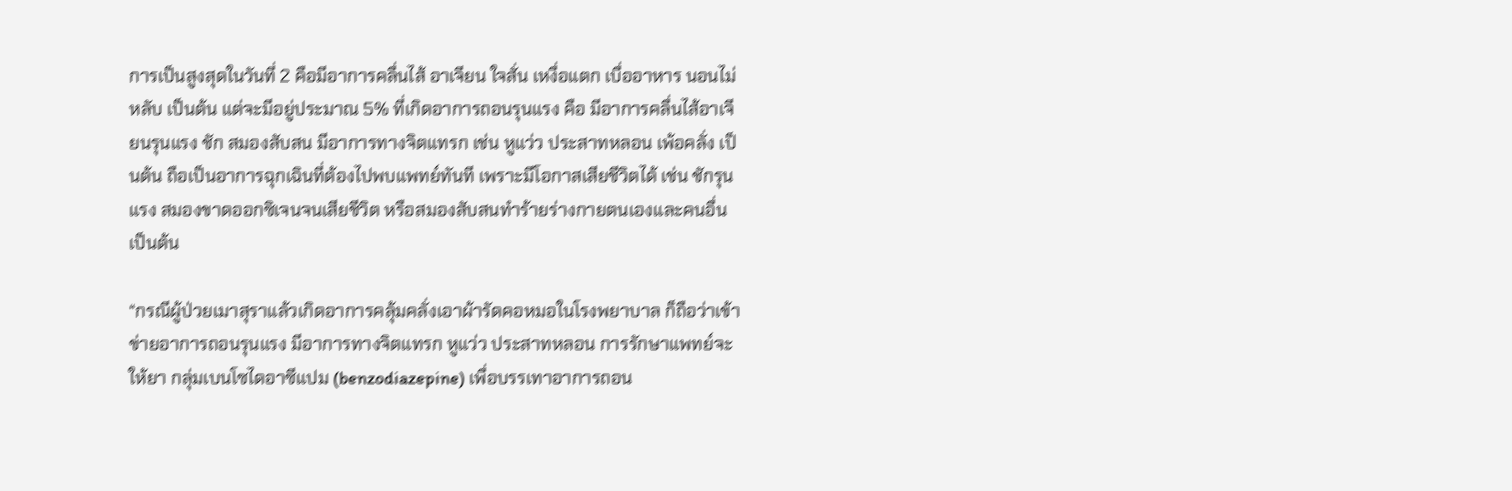การเป็นสูงสุดในวันที่ 2 คือมีอาการคลื่นไส้ อาเจียน ใจสั่น เหงื่อแตก เบื่ออาหาร นอนไม่หลับ เป็นต้น แต่จะมีอยู่ประมาณ 5% ที่เกิดอาการถอนรุนแรง คือ มีอาการคลื่นไส้อาเจียนรุนแรง ชัก สมองสับสน มีอาการทางจิตแทรก เช่น หูแว่ว ประสาทหลอน เพ้อคลั่ง เป็นต้น ถือเป็นอาการฉุกเฉินที่ต้องไปพบแพทย์ทันที เพราะมีโอกาสเสียชีวิตได้ เช่น ชักรุนแรง สมองขาดออกซิเจนจนเสียชีวิต หรือสมองสับสนทำร้ายร่างกายตนเองและคนอื่น เป็นต้น

“กรณีผู้ป่วยเมาสุราแล้วเกิดอาการคลุ้มคลั่งเอาผ้ารัดคอหมอในโรงพยาบาล ก็ถือว่าเข้าข่ายอาการถอนรุนแรง มีอาการทางจิตแทรก หูแว่ว ประสาทหลอน การรักษาแพทย์จะให้ยา กลุ่มเบนโซไดอาซีแปม (benzodiazepine) เพื่อบรรเทาอาการถอน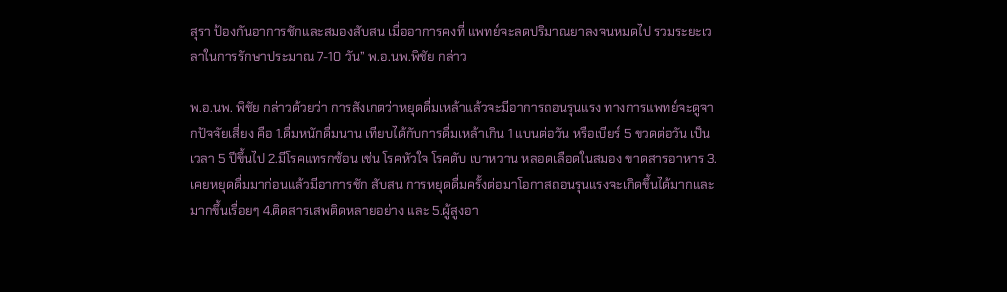สุรา ป้องกันอาการชักและสมองสับสน เมื่ออาการคงที่ แพทย์จะลดปริมาณยาลงจนหมดไป รวมระยะเวลาในการรักษาประมาณ 7-10 วัน” พ.อ.นพ.พิชัย กล่าว

พ.อ.นพ. พิชัย กล่าวด้วยว่า การสังเกตว่าหยุดดื่มเหล้าแล้วจะมีอาการถอนรุนแรง ทางการแพทย์จะดูจากปัจจัยเสี่ยง คือ 1.ดื่มหนักดื่มนาน เทียบได้กับการดื่มเหล้าเกิน 1 แบนต่อวัน หรือเบียร์ 5 ขวดต่อวัน เป็นเวลา 5 ปีขึ้นไป 2.มีโรคแทรกซ้อน เช่น โรคหัวใจ โรคตับ เบาหวาน หลอดเลือดในสมอง ขาดสารอาหาร 3.เคยหยุดดื่มมาก่อนแล้วมีอาการชัก สับสน การหยุดดื่มครั้งต่อมาโอกาสถอนรุนแรงจะเกิดขึ้นได้มากและมากขึ้นเรื่อยๆ 4.ติดสารเสพติดหลายอย่าง และ 5.ผู้สูงอา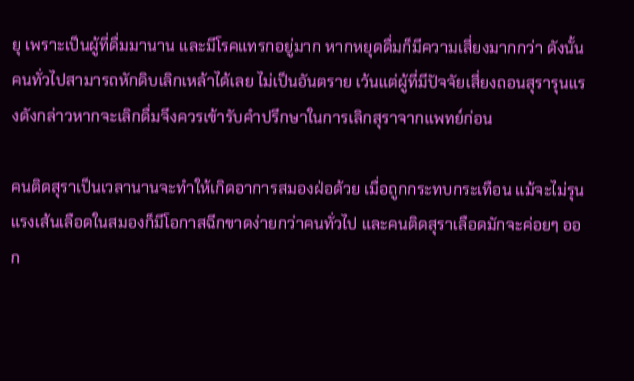ยุ เพราะเป็นผู้ที่ดื่มมานาน และมีโรคแทรกอยู่มาก หากหยุดดื่มก็มีความเสี่ยงมากกว่า ดังนั้น คนทั่วไปสามารถหักดิบเลิกเหล้าได้เลย ไม่เป็นอันตราย เว้นแต่ผู้ที่มีปัจจัยเสี่ยงถอนสุรารุนแรงดังกล่าวหากจะเลิกดื่มจึงควรเข้ารับคำปรึกษาในการเลิกสุราจากแพทย์ก่อน

คนติดสุราเป็นเวลานานจะทำให้เกิดอาการสมองฝ่อด้วย เมื่อถูกกระทบกระเทือน แม้จะไม่รุนแรงเส้นเลือดในสมองก็มีโอกาสฉีกขาดง่ายกว่าคนทั่วไป และคนติดสุราเลือดมักจะค่อยๆ ออก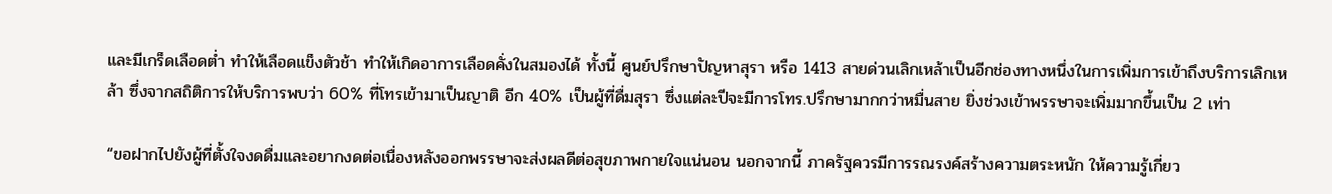และมีเกร็ดเลือดต่ำ ทำให้เลือดแข็งตัวช้า ทำให้เกิดอาการเลือดคั่งในสมองได้ ทั้งนี้ ศูนย์ปรึกษาปัญหาสุรา หรือ 1413 สายด่วนเลิกเหล้าเป็นอีกช่องทางหนึ่งในการเพิ่มการเข้าถึงบริการเลิกเหล้า ซึ่งจากสถิติการให้บริการพบว่า 60% ที่โทรเข้ามาเป็นญาติ อีก 40% เป็นผู้ที่ดื่มสุรา ซึ่งแต่ละปีจะมีการโทร.ปรึกษามากกว่าหมื่นสาย ยิ่งช่วงเข้าพรรษาจะเพิ่มมากขึ้นเป็น 2 เท่า

“ขอฝากไปยังผู้ที่ตั้งใจงดดื่มและอยากงดต่อเนื่องหลังออกพรรษาจะส่งผลดีต่อสุขภาพกายใจแน่นอน นอกจากนี้ ภาครัฐควรมีการรณรงค์สร้างความตระหนัก ให้ความรู้เกี่ยว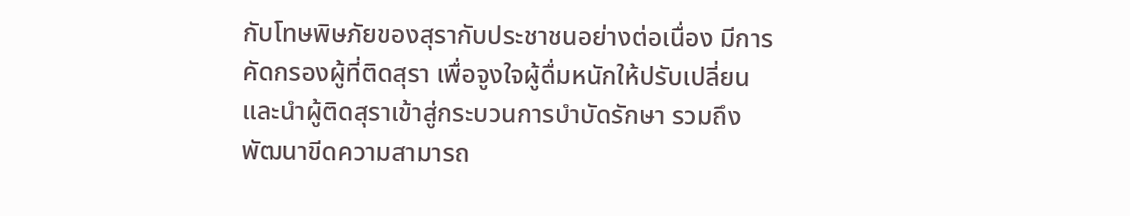กับโทษพิษภัยของสุรากับประชาชนอย่างต่อเนื่อง มีการคัดกรองผู้ที่ติดสุรา เพื่อจูงใจผู้ดื่มหนักให้ปรับเปลี่ยน และนำผู้ติดสุราเข้าสู่กระบวนการบำบัดรักษา รวมถึงพัฒนาขีดความสามารถ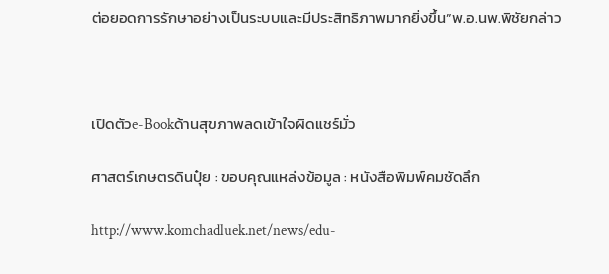ต่อยอดการรักษาอย่างเป็นระบบและมีประสิทธิภาพมากยิ่งขึ้น”พ.อ.นพ.พิชัยกล่าว



เปิดตัวe-Bookด้านสุขภาพลดเข้าใจผิดแชร์มั่ว

ศาสตร์เกษตรดินปุ๋ย : ขอบคุณแหล่งข้อมูล : หนังสือพิมพ์คมชัดลึก

http://www.komchadluek.net/news/edu-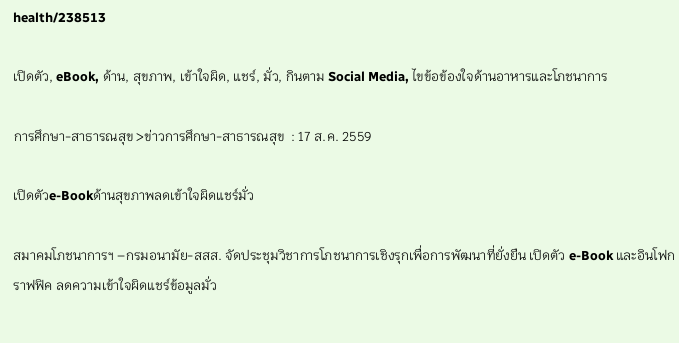health/238513

เปิดตัว, eBook, ด้าน, สุขภาพ, เข้าใจผิด, แชร์, มั่ว, กินตาม Social Media, ไขข้อข้องใจด้านอาหารและโภชนาการ

การศึกษา-สาธารณสุข >ข่าวการศึกษา-สาธารณสุข  : 17 ส.ค. 2559

เปิดตัวe-Bookด้านสุขภาพลดเข้าใจผิดแชร์มั่ว

สมาคมโภชนาการฯ –กรมอนามัย-สสส. จัดประชุมวิชาการโภชนาการเชิงรุกเพื่อการพัฒนาที่ยั่งยืน เปิดตัว e-Book และอินโฟกราฟฟิค ลดความเข้าใจผิดแชร์ข้อมูลมั่ว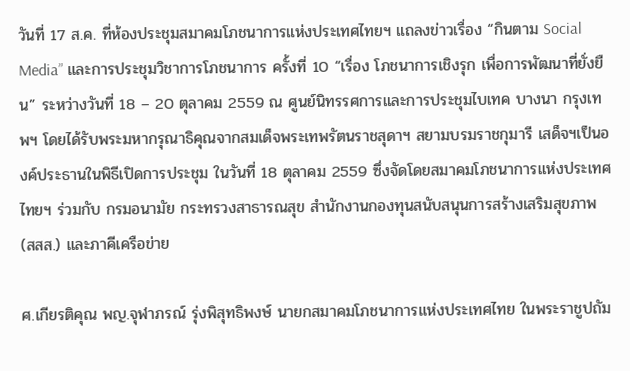วันที่ 17 ส.ค. ที่ห้องประชุมสมาคมโภชนาการแห่งประเทศไทยฯ แถลงข่าวเรื่อง “กินตาม Social Media” และการประชุมวิชาการโภชนาการ ครั้งที่ 10 “เรื่อง โภชนาการเชิงรุก เพื่อการพัฒนาที่ยั่งยืน” ระหว่างวันที่ 18 – 20 ตุลาคม 2559 ณ ศูนย์นิทรรศการและการประชุมไบเทค บางนา กรุงเทพฯ โดยได้รับพระมหากรุณาธิคุณจากสมเด็จพระเทพรัตนราชสุดาฯ สยามบรมราชกุมารี เสด็จฯเป็นองค์ประธานในพิธีเปิดการประชุม ในวันที่ 18 ตุลาคม 2559 ซึ่งจัดโดยสมาคมโภชนาการแห่งประเทศไทยฯ ร่วมกับ กรมอนามัย กระทรวงสาธารณสุข สำนักงานกองทุนสนับสนุนการสร้างเสริมสุขภาพ (สสส.) และภาคีเครือข่าย

ศ.เกียรติคุณ พญ.จุฬาภรณ์ รุ่งพิสุทธิพงษ์ นายกสมาคมโภชนาการแห่งประเทศไทย ในพระราชูปถัม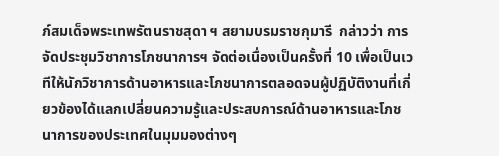ภ์สมเด็จพระเทพรัตนราชสุดา ฯ สยามบรมราชกุมารี  กล่าวว่า การจัดประชุมวิชาการโภชนาการฯ จัดต่อเนื่องเป็นครั้งที่ 10 เพื่อเป็นเวทีให้นักวิชาการด้านอาหารและโภชนาการตลอดจนผู้ปฏิบัติงานที่เกี่ยวข้องได้แลกเปลี่ยนความรู้และประสบการณ์ด้านอาหารและโภชนาการของประเทศในมุมมองต่างๆ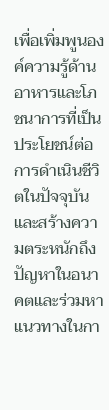เพื่อเพิ่มพูนองค์ความรู้ด้านอาหารและโภชนาการที่เป็นประโยชน์ต่อการดำเนินชีวิตในปัจจุบัน และสร้างความตระหนักถึงปัญหาในอนาคตและร่วมหาแนวทางในกา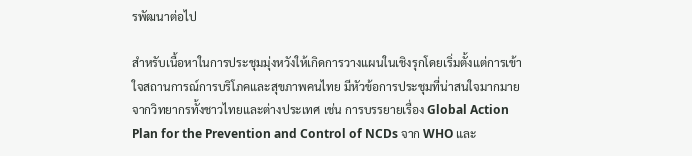รพัฒนาต่อไป

สำหรับเนื้อหาในการประชุมมุ่งหวังให้เกิดการวางแผนในเชิงรุกโดยเริ่มตั้งแต่การเข้าใจสถานการณ์การบริโภคและสุขภาพคนไทย มีหัวข้อการประชุมที่น่าสนใจมากมายจากวิทยากรทั้งชาวไทยและต่างประเทศ เช่น การบรรยายเรื่อง Global Action Plan for the Prevention and Control of NCDs จาก WHO และ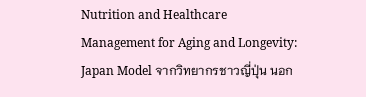Nutrition and Healthcare Management for Aging and Longevity: Japan Model จากวิทยากรชาวญี่ปุ่น นอก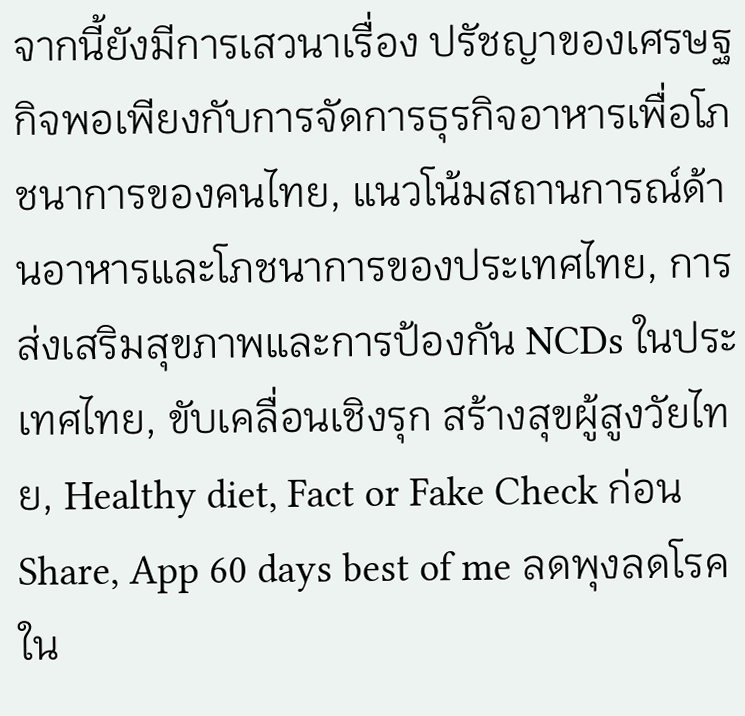จากนี้ยังมีการเสวนาเรื่อง ปรัชญาของเศรษฐกิจพอเพียงกับการจัดการธุรกิจอาหารเพื่อโภชนาการของคนไทย, แนวโน้มสถานการณ์ด้านอาหารและโภชนาการของประเทศไทย, การส่งเสริมสุขภาพและการป้องกัน NCDs ในประเทศไทย, ขับเคลื่อนเชิงรุก สร้างสุขผู้สูงวัยไทย, Healthy diet, Fact or Fake Check ก่อน Share, App 60 days best of me ลดพุงลดโรคใน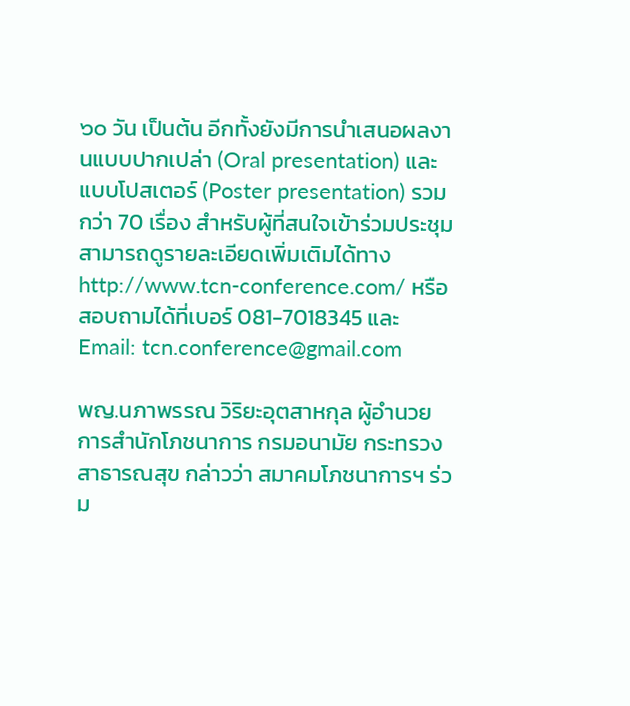๖๐ วัน เป็นต้น อีกทั้งยังมีการนำเสนอผลงานแบบปากเปล่า (Oral presentation) และแบบโปสเตอร์ (Poster presentation) รวมกว่า 70 เรื่อง สำหรับผู้ที่สนใจเข้าร่วมประชุม สามารถดูรายละเอียดเพิ่มเติมได้ทาง http://www.tcn-conference.com/ หรือสอบถามได้ที่เบอร์ 081-7018345 และ Email: tcn.conference@gmail.com

พญ.นภาพรรณ วิริยะอุตสาหกุล ผู้อำนวยการสำนักโภชนาการ กรมอนามัย กระทรวงสาธารณสุข กล่าวว่า สมาคมโภชนาการฯ ร่วม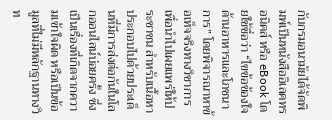กับกรมอนามัยได้จัดพิมพ์เป็นหนังสืออิเลคทรอนิคส์ หรือ eBook โดยใช้ชื่อว่า “ไขข้อข้องใจด้านอาหารและโภชนาการ” โดยพิจารณาหาข้อเท็จจริงทางวิชาการเพื่อนำไปเผยแพร่ให้ประชาชน สำหรับเนื้อหาประกอบไปด้วยประเด็นที่มีการส่งต่อกันในโลกออนไลน์บ่อยครั้ง ซึ่งเป็นเรื่องที่เกิดจากความเข้าใจผิด หรือเป็นข้อมูลที่ไม่มีหลักฐานทางวิท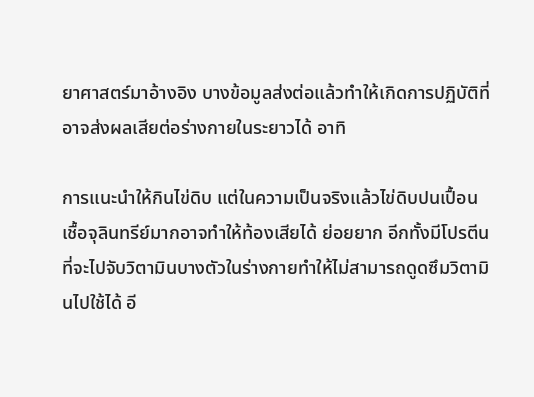ยาศาสตร์มาอ้างอิง บางข้อมูลส่งต่อแล้วทำให้เกิดการปฏิบัติที่อาจส่งผลเสียต่อร่างกายในระยาวได้ อาทิ

การแนะนำให้กินไข่ดิบ แต่ในความเป็นจริงแล้วไข่ดิบปนเปื้อนเชื้อจุลินทรีย์มากอาจทำให้ท้องเสียได้ ย่อยยาก อีกทั้งมีโปรตีนที่จะไปจับวิตามินบางตัวในร่างกายทำให้ไม่สามารถดูดซึมวิตามินไปใช้ได้ อี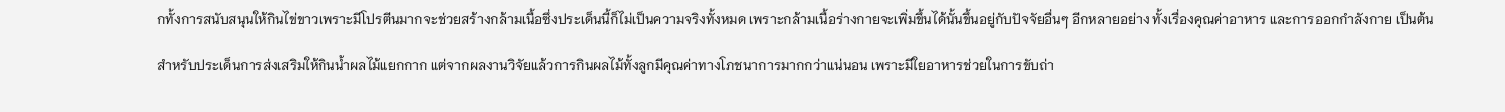กทั้งการสนับสนุนให้กินไข่ขาวเพราะมีโปรตีนมากจะช่วยสร้างกล้ามเนื้อซึ่งประเด็นนี้ก็ไม่เป็นความจริงทั้งหมด เพราะกล้ามเนื้อร่างกายจะเพิ่มขึ้นได้นั้นขึ้นอยู่กับปัจจัยอื่นๆ อีกหลายอย่าง ทั้งเรื่องคุณค่าอาหาร และการออกกำลังกาย เป็นต้น

สำหรับประเด็นการส่งเสริมให้กินน้ำผลไม้แยกกาก แต่จากผลงานวิจัยแล้วการกินผลไม้ทั้งลูกมีคุณค่าทางโภชนาการมากกว่าแน่นอน เพราะมีใยอาหารช่วยในการขับถ่า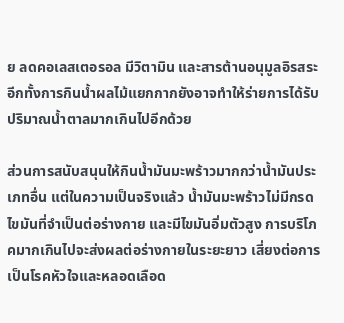ย ลดคอเลสเตอรอล มีวิตามิน และสารต้านอนุมูลอิรสระ อีกทั้งการกินน้ำผลไม้แยกกากยังอาจทำให้ร่ายการได้รับปริมาณน้ำตาลมากเกินไปอีกด้วย

ส่วนการสนับสนุนให้กินน้ำมันมะพร้าวมากกว่าน้ำมันประเภทอื่น แต่ในความเป็นจริงแล้ว น้ำมันมะพร้าวไม่มีกรดไขมันที่จำเป็นต่อร่างกาย และมีไขมันอิ่มตัวสูง การบริโภคมากเกินไปจะส่งผลต่อร่างกายในระยะยาว เสี่ยงต่อการเป็นโรคหัวใจและหลอดเลือด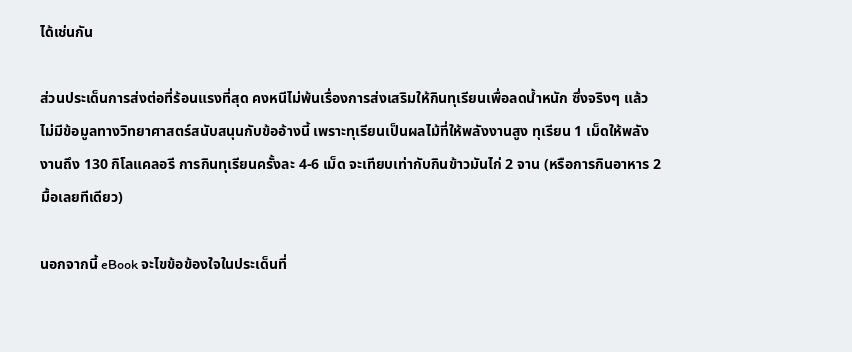ได้เช่นกัน

ส่วนประเด็นการส่งต่อที่ร้อนแรงที่สุด คงหนีไม่พ้นเรื่องการส่งเสริมให้กินทุเรียนเพื่อลดน้ำหนัก ซึ่งจริงๆ แล้วไม่มีข้อมูลทางวิทยาศาสตร์สนับสนุนกับข้ออ้างนี้ เพราะทุเรียนเป็นผลไม้ที่ให้พลังงานสูง ทุเรียน 1 เม็ดให้พลังงานถึง 130 กิโลแคลอรี การกินทุเรียนครั้งละ 4-6 เม็ด จะเทียบเท่ากับกินข้าวมันไก่ 2 จาน (หรือการกินอาหาร 2 มื้อเลยทีเดียว)

นอกจากนี้ eBook จะไขข้อข้องใจในประเด็นที่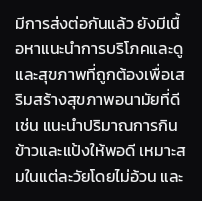มีการส่งต่อกันแล้ว ยังมีเนื้อหาแนะนำการบริโภคและดูและสุขภาพที่ถูกต้องเพื่อเสริมสร้างสุขภาพอนามัยที่ดี เช่น แนะนำปริมาณการกินข้าวและแป้งให้พอดี เหมาะสมในแต่ละวัยโดยไม่อ้วน และ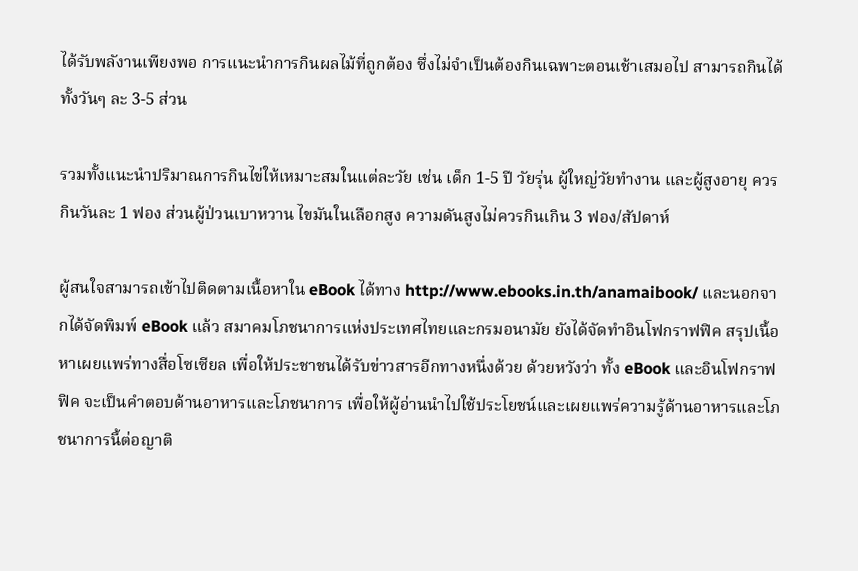ได้รับพลังานเพียงพอ การแนะนำการกินผลไม้ที่ถูกต้อง ซึ่งไม่จำเป็นต้องกินเฉพาะตอนเช้าเสมอไป สามารถกินได้ทั้งวันๆ ละ 3-5 ส่วน

รวมทั้งแนะนำปริมาณการกินไข่ให้เหมาะสมในแต่ละวัย เช่น เด็ก 1-5 ปี วัยรุ่น ผู้ใหญ่วัยทำงาน และผู้สูงอายุ ควรกินวันละ 1 ฟอง ส่วนผู้ป่วนเบาหวาน ไขมันในเลือกสูง ความดันสูงไม่ควรกินเกิน 3 ฟอง/สัปดาห์

ผู้สนใจสามารถเข้าไปติดตามเนื้อหาใน eBook ได้ทาง http://www.ebooks.in.th/anamaibook/ และนอกจากได้จัดพิมพ์ eBook แล้ว สมาคมโภชนาการแห่งประเทศไทยและกรมอนามัย ยังได้จัดทำอินโฟกราฟฟิค สรุปเนื้อหาเผยแพร่ทางสื่อโซเซียล เพื่อให้ประชาชนได้รับข่าวสารอีกทางหนึ่งด้วย ด้วยหวังว่า ทั้ง eBook และอินโฟกราฟฟิค จะเป็นคำตอบด้านอาหารและโภชนาการ เพื่อให้ผู้อ่านนำไปใช้ประโยชน์และเผยแพร่ความรู้ด้านอาหารและโภชนาการนี้ต่อญาติ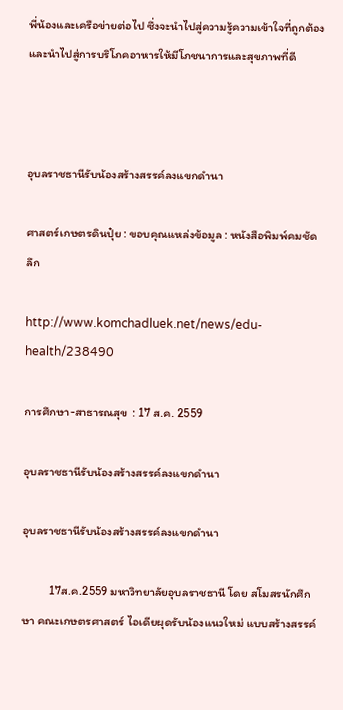พี่น้องและเครือข่ายต่อไป ซึ่งจะนำไปสู่ความรู้ความเข้าใจที่ถูกต้องและนำไปสู่การบริโภคอาหารให้มีโภชนาการและสุขภาพที่ดี



อุบลราชธานีรับน้องสร้างสรรค์ลงแขกดำนา

ศาสตร์เกษตรดินปุ๋ย : ขอบคุณแหล่งข้อมูล : หนังสือพิมพ์คมชัดลึก

http://www.komchadluek.net/news/edu-health/238490

การศึกษา-สาธารณสุข  : 17 ส.ค. 2559

อุบลราชธานีรับน้องสร้างสรรค์ลงแขกดำนา

อุบลราชธานีรับน้องสร้างสรรค์ลงแขกดำนา

          17ส.ค.2559 มหาวิทยาลัยอุบลราชธานี โดย สโมสรนักศึกษา คณะเกษตรศาสตร์ ไอเดียผุดรับน้องแนวใหม่ แบบสร้างสรรค์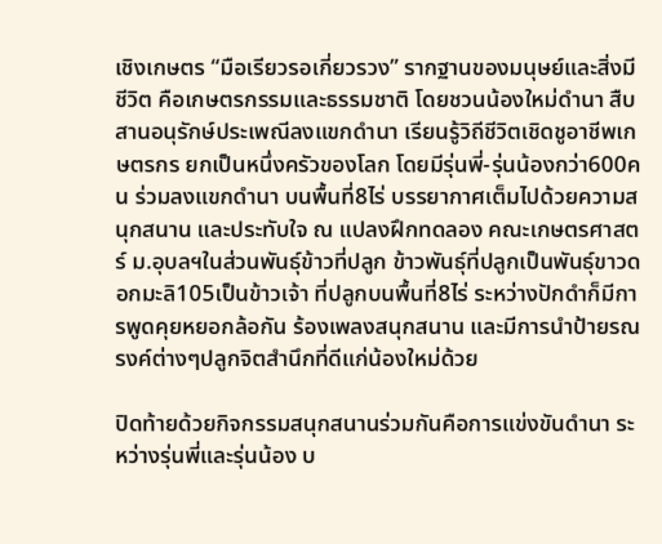เชิงเกษตร “มือเรียวรอเกี่ยวรวง” รากฐานของมนุษย์และสิ่งมีชีวิต คือเกษตรกรรมและธรรมชาติ โดยชวนน้องใหม่ดำนา สืบสานอนุรักษ์ประเพณีลงแขกดำนา เรียนรู้วิถีชีวิตเชิดชูอาชีพเกษตรกร ยกเป็นหนึ่งครัวของโลก โดยมีรุ่นพี่-รุ่นน้องกว่า600คน ร่วมลงแขกดำนา บนพื้นที่8ไร่ บรรยากาศเต็มไปด้วยความสนุกสนาน และประทับใจ ณ แปลงฝึกทดลอง คณะเกษตรศาสตร์ ม.อุบลฯในส่วนพันธุ์ข้าวที่ปลูก ข้าวพันธุ์ที่ปลูกเป็นพันธุ์ขาวดอกมะลิ105เป็นข้าวเจ้า ที่ปลูกบนพื้นที่8ไร่ ระหว่างปักดำก็มีการพูดคุยหยอกล้อกัน ร้องเพลงสนุกสนาน และมีการนำป้ายรณรงค์ต่างๆปลูกจิตสำนึกที่ดีแก่น้องใหม่ด้วย

ปิดท้ายด้วยกิจกรรมสนุกสนานร่วมกันคือการแข่งขันดำนา ระหว่างรุ่นพี่และรุ่นน้อง บ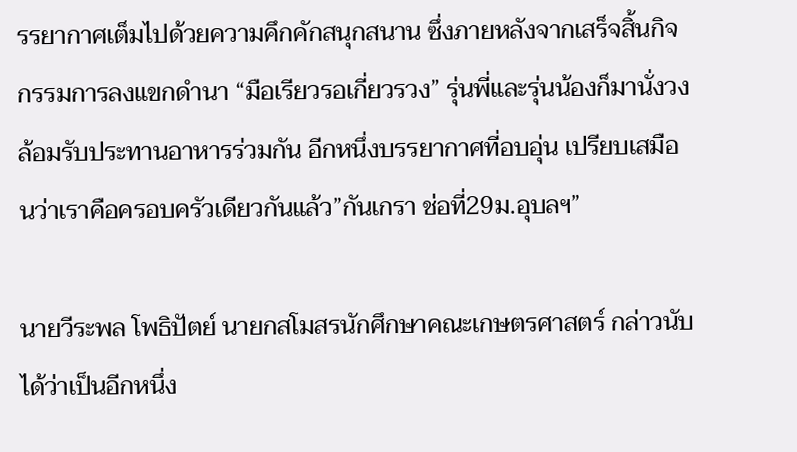รรยากาศเต็มไปด้วยความคึกคักสนุกสนาน ซึ่งภายหลังจากเสร็จสิ้นกิจกรรมการลงแขกดำนา “มือเรียวรอเกี่ยวรวง” รุ่นพี่และรุ่นน้องก็มานั่งวงล้อมรับประทานอาหารร่วมกัน อีกหนึ่งบรรยากาศที่อบอุ่น เปรียบเสมือนว่าเราคือครอบครัวเดียวกันแล้ว”กันเกรา ช่อที่29ม.อุบลฯ”

นายวีระพล โพธิปัตย์ นายกสโมสรนักศึกษาคณะเกษตรศาสตร์ กล่าวนับได้ว่าเป็นอีกหนึ่ง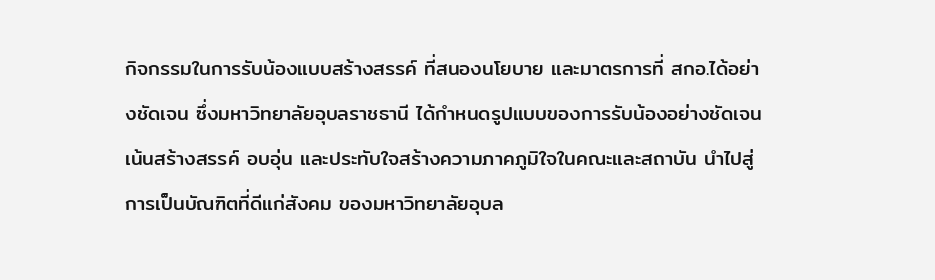กิจกรรมในการรับน้องแบบสร้างสรรค์ ที่สนองนโยบาย และมาตรการที่ สกอ.ได้อย่างชัดเจน ซึ่งมหาวิทยาลัยอุบลราชธานี ได้กำหนดรูปแบบของการรับน้องอย่างชัดเจน เน้นสร้างสรรค์ อบอุ่น และประทับใจสร้างความภาคภูมิใจในคณะและสถาบัน นำไปสู่การเป็นบัณฑิตที่ดีแก่สังคม ของมหาวิทยาลัยอุบล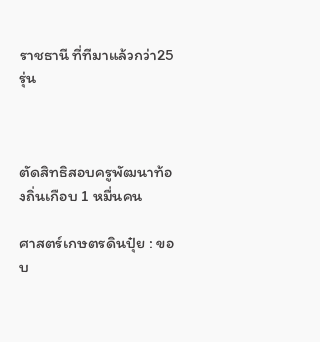ราชธานี ที่ทีมาแล้วกว่า25รุ่น



ตัดสิทธิสอบครูพัฒนาท้องถิ่นเกือบ 1 หมื่นคน

ศาสตร์เกษตรดินปุ๋ย : ขอบ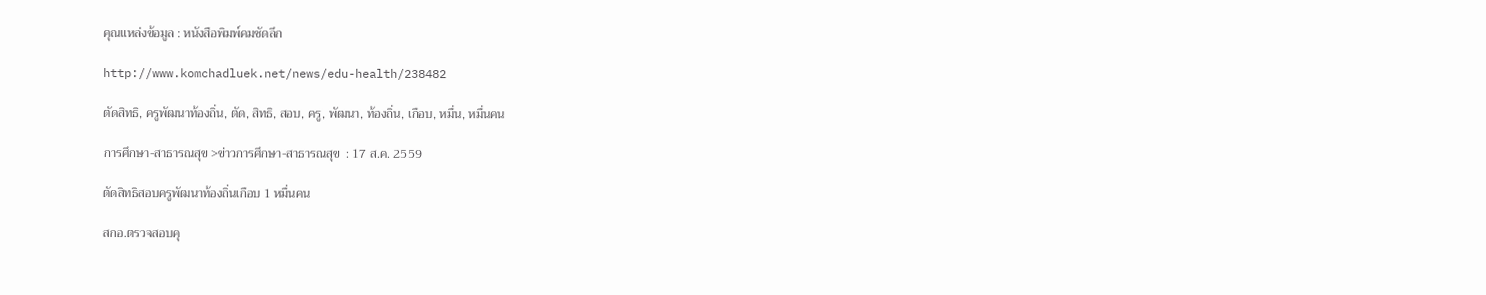คุณแหล่งข้อมูล : หนังสือพิมพ์คมชัดลึก

http://www.komchadluek.net/news/edu-health/238482

ตัดสิทธิ, ครูพัฒนาท้องถิ่น, ตัด, สิทธิ, สอบ, ครู, พัฒนา, ท้องถิ่น, เกือบ, หมื่น, หมื่นคน

การศึกษา-สาธารณสุข >ข่าวการศึกษา-สาธารณสุข  : 17 ส.ค. 2559

ตัดสิทธิสอบครูพัฒนาท้องถิ่นเกือบ 1 หมื่นคน

สกอ.ตรวจสอบคุ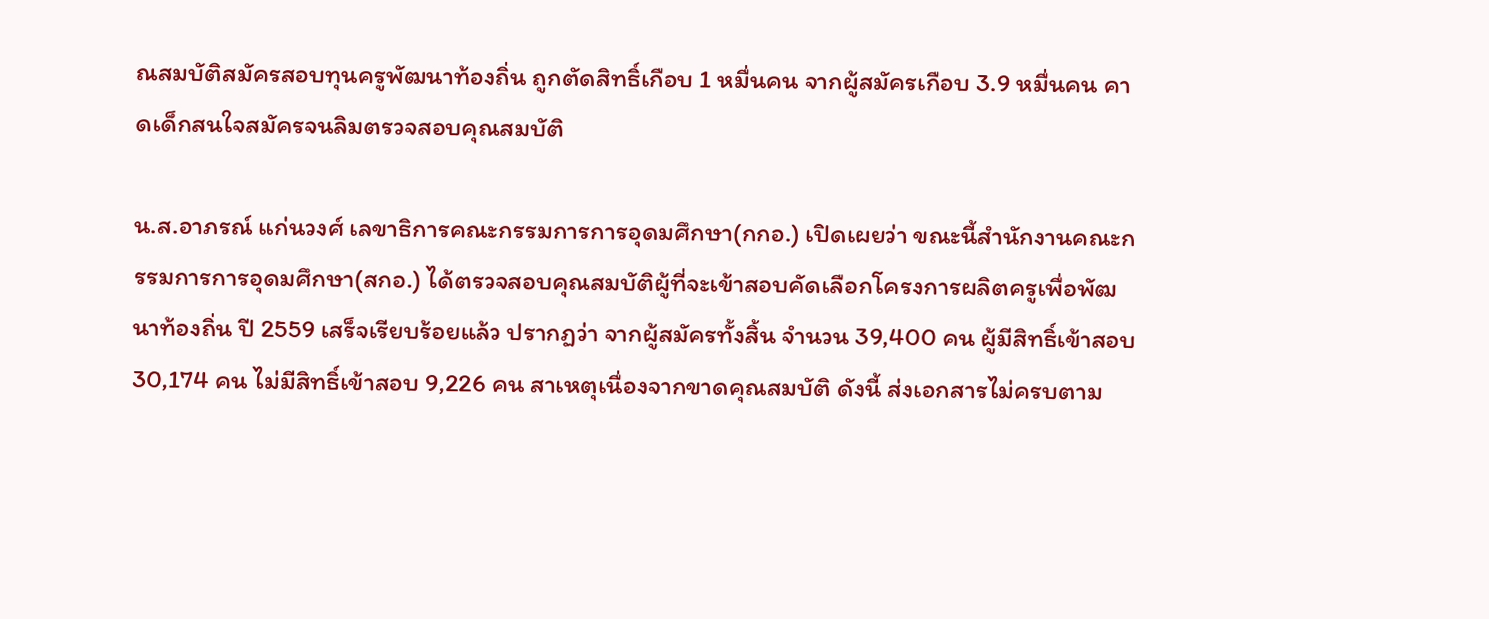ณสมบัติสมัครสอบทุนครูพัฒนาท้องถิ่น ถูกตัดสิทธิ์เกือบ 1 หมื่นคน จากผู้สมัครเกือบ 3.9 หมื่นคน คาดเด็กสนใจสมัครจนลิมตรวจสอบคุณสมบัติ

น.ส.อาภรณ์ แก่นวงศ์ เลขาธิการคณะกรรมการการอุดมศึกษา(กกอ.) เปิดเผยว่า ขณะนี้สำนักงานคณะกรรมการการอุดมศึกษา(สกอ.) ได้ตรวจสอบคุณสมบัติผู้ที่จะเข้าสอบคัดเลือกโครงการผลิตครูเพื่อพัฒนาท้องถิ่น ปี 2559 เสร็จเรียบร้อยแล้ว ปรากฏว่า จากผู้สมัครทั้งสิ้น จำนวน 39,400 คน ผู้มีสิทธิ์เข้าสอบ 30,174 คน ไม่มีสิทธิ์เข้าสอบ 9,226 คน สาเหตุเนื่องจากขาดคุณสมบัติ ดังนี้ ส่งเอกสารไม่ครบตาม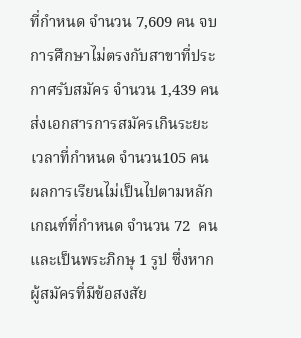ที่กำหนด จำนวน 7,609 คน จบการศึกษาไม่ตรงกับสาขาที่ประกาศรับสมัคร จำนวน 1,439 คน  ส่งเอกสารการสมัครเกินระยะเวลาที่กำหนด จำนวน105 คน ผลการเรียนไม่เป็นไปตามหลักเกณฑ์ที่กำหนด จำนวน 72  คน และเป็นพระภิกษุ 1 รูป ซึ่งหากผู้สมัครที่มีข้อสงสัย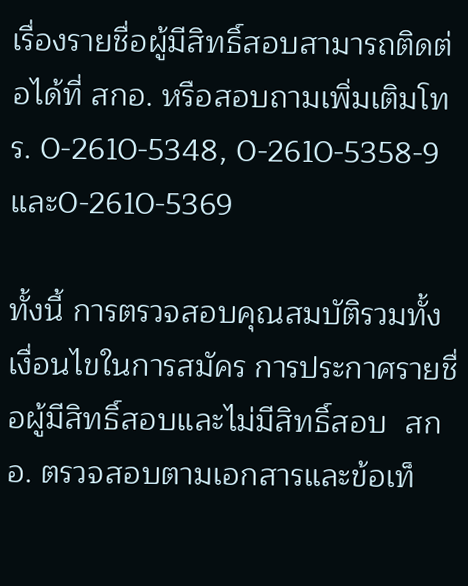เรื่องรายชื่อผู้มีสิทธิ์สอบสามารถติดต่อได้ที่ สกอ. หรือสอบถามเพิ่มเติมโทร. 0-2610-5348, 0-2610-5358-9 และ0-2610-5369

ทั้งนี้ การตรวจสอบคุณสมบัติรวมทั้งเงื่อนไขในการสมัคร การประกาศรายชื่อผู้มีสิทธิ์สอบและไม่มีสิทธิ์สอบ  สกอ. ตรวจสอบตามเอกสารและข้อเท็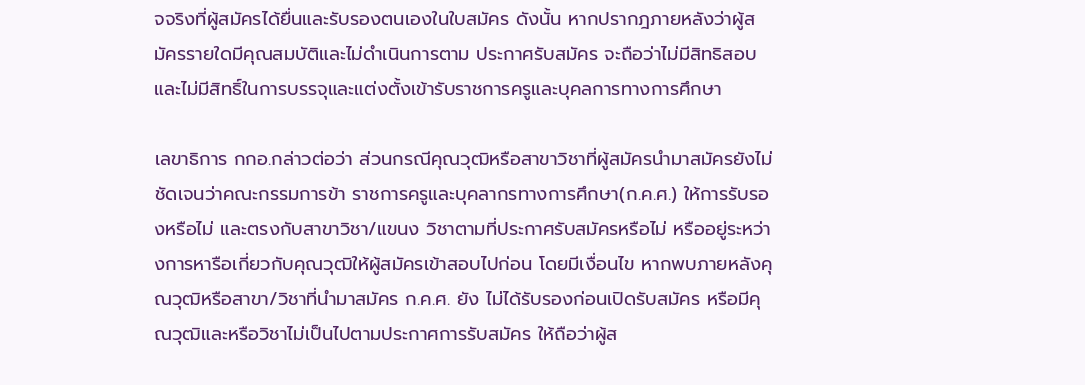จจริงที่ผู้สมัครได้ยื่นและรับรองตนเองในใบสมัคร ดังนั้น หากปรากฎภายหลังว่าผู้สมัครรายใดมีคุณสมบัติและไม่ดำเนินการตาม ประกาศรับสมัคร จะถือว่าไม่มีสิทธิสอบ และไม่มีสิทธิ์ในการบรรจุและแต่งตั้งเข้ารับราชการครูและบุคลการทางการศึกษา

เลขาธิการ กกอ.กล่าวต่อว่า ส่วนกรณีคุณวุฒิหรือสาขาวิชาที่ผู้สมัครนำมาสมัครยังไม่ชัดเจนว่าคณะกรรมการข้า ราชการครูและบุคลากรทางการศึกษา(ก.ค.ศ.) ให้การรับรองหรือไม่ และตรงกับสาขาวิชา/แขนง วิชาตามที่ประกาศรับสมัครหรือไม่ หรืออยู่ระหว่างการหารือเกี่ยวกับคุณวุฒิให้ผู้สมัครเข้าสอบไปก่อน โดยมีเงื่อนไข หากพบภายหลังคุณวุฒิหรือสาขา/วิชาที่นำมาสมัคร ก.ค.ศ. ยัง ไม่ได้รับรองก่อนเปิดรับสมัคร หรือมีคุณวุฒิและหรือวิชาไม่เป็นไปตามประกาศการรับสมัคร ให้ถือว่าผู้ส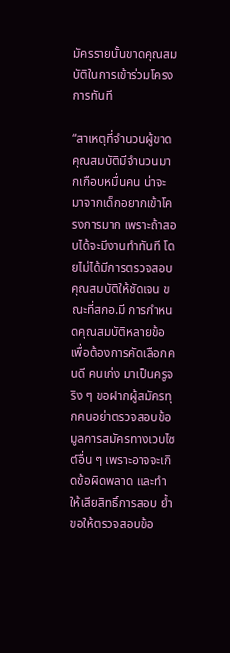มัครรายนั้นขาดคุณสมบัติในการเข้าร่วมโครงการทันที

“สาเหตุที่จำนวนผู้ขาดคุณสมบัติมีจำนวนมากเกือบหมื่นคน น่าจะมาจากเด็กอยากเข้าโครงการมาก เพราะถ้าสอบได้จะมีงานทำทันที โดยไม่ได้มีการตรวจสอบคุณสมบัติให้ชัดเจน ขณะที่สกอ.มี การกำหนดคุณสมบัติหลายข้อ เพื่อต้องการคัดเลือกคนดี คนเก่ง มาเป็นครูจริง ๆ ขอฝากผู้สมัครทุกคนอย่าตรวจสอบข้อมูลการสมัครทางเวบไซต์อื่น ๆ เพราะอาจจะเกิดข้อผิดพลาด และทำให้เสียสิทธิ์การสอบ ย้ำขอให้ตรวจสอบข้อ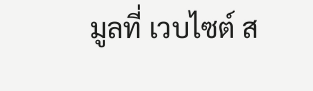มูลที่ เวบไซต์ ส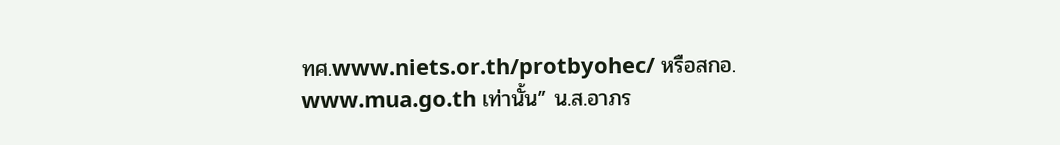ทศ.www.niets.or.th/protbyohec/ หรือสกอ. www.mua.go.th เท่านั้น” น.ส.อาภร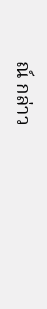ณ์ กล่าว